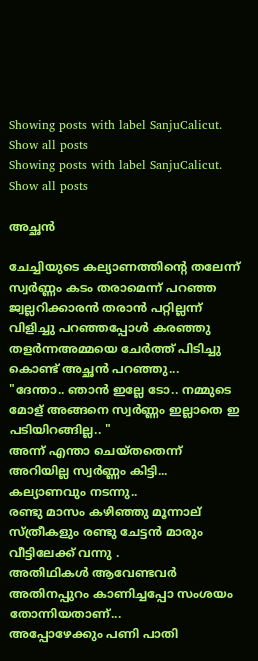Showing posts with label SanjuCalicut. Show all posts
Showing posts with label SanjuCalicut. Show all posts

അച്ഛൻ

ചേച്ചിയുടെ കല്യാണത്തിന്റെ തലേന്ന് സ്വർണ്ണം കടം തരാമെന്ന് പറഞ്ഞ ജ്വല്ലറിക്കാരൻ തരാൻ പറ്റില്ലന്ന് വിളിച്ചു പറഞ്ഞപ്പോൾ കരഞ്ഞു തളർന്നഅമ്മയെ ചേർത്ത് പിടിച്ചു കൊണ്ട് അച്ഛൻ പറഞ്ഞു...
"ദേന്താ.. ഞാൻ ഇല്ലേ ടോ.. നമ്മുടെ മോള് അങ്ങനെ സ്വർണ്ണം ഇല്ലാതെ ഇ പടിയിറങ്ങില്ല.. "
അന്ന് എന്താ ചെയ്തതെന്ന് അറിയില്ല സ്വർണ്ണം കിട്ടി... കല്യാണവും നടന്നു..
രണ്ടു മാസം കഴിഞ്ഞു മൂന്നാല് സ്ത്രീകളും രണ്ടു ചേട്ടൻ മാരും വീട്ടിലേക്ക് വന്നു .
അതിഥികൾ ആവേണ്ടവർ അതിനപ്പുറം കാണിച്ചപ്പോ സംശയം തോന്നിയതാണ്...
അപ്പോഴേക്കും പണി പാതി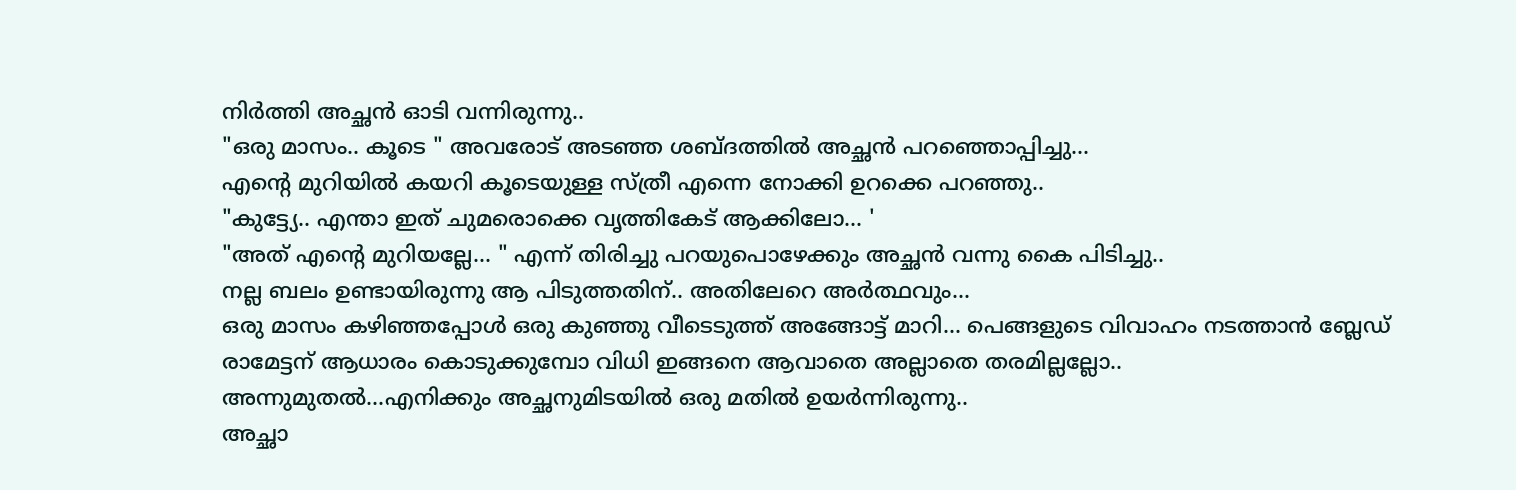നിർത്തി അച്ഛൻ ഓടി വന്നിരുന്നു..
"ഒരു മാസം.. കൂടെ " അവരോട് അടഞ്ഞ ശബ്ദത്തിൽ അച്ഛൻ പറഞ്ഞൊപ്പിച്ചു...
എന്റെ മുറിയിൽ കയറി കൂടെയുള്ള സ്ത്രീ എന്നെ നോക്കി ഉറക്കെ പറഞ്ഞു..
"കുട്ട്യേ.. എന്താ ഇത് ചുമരൊക്കെ വൃത്തികേട് ആക്കിലോ... '
"അത് എന്റെ മുറിയല്ലേ... " എന്ന് തിരിച്ചു പറയുപൊഴേക്കും അച്ഛൻ വന്നു കൈ പിടിച്ചു..
നല്ല ബലം ഉണ്ടായിരുന്നു ആ പിടുത്തതിന്.. അതിലേറെ അർത്ഥവും...
ഒരു മാസം കഴിഞ്ഞപ്പോൾ ഒരു കുഞ്ഞു വീടെടുത്ത് അങ്ങോട്ട് മാറി... പെങ്ങളുടെ വിവാഹം നടത്താൻ ബ്ലേഡ് രാമേട്ടന് ആധാരം കൊടുക്കുമ്പോ വിധി ഇങ്ങനെ ആവാതെ അല്ലാതെ തരമില്ലല്ലോ..
അന്നുമുതൽ...എനിക്കും അച്ഛനുമിടയിൽ ഒരു മതിൽ ഉയർന്നിരുന്നു..
അച്ഛാ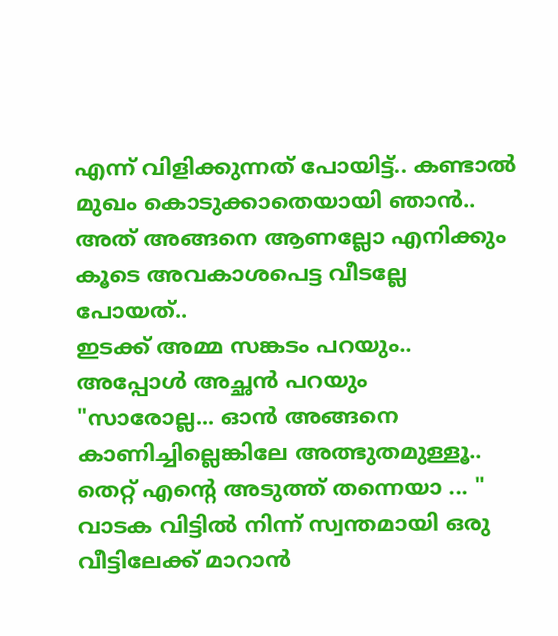എന്ന് വിളിക്കുന്നത് പോയിട്ട്.. കണ്ടാൽ മുഖം കൊടുക്കാതെയായി ഞാൻ.. അത് അങ്ങനെ ആണല്ലോ എനിക്കും കൂടെ അവകാശപെട്ട വീടല്ലേ പോയത്..
ഇടക്ക് അമ്മ സങ്കടം പറയും.. അപ്പോൾ അച്ഛൻ പറയും
"സാരോല്ല... ഓൻ അങ്ങനെ കാണിച്ചില്ലെങ്കിലേ അത്ഭുതമുള്ളൂ.. തെറ്റ് എന്റെ അടുത്ത് തന്നെയാ ... "
വാടക വിട്ടിൽ നിന്ന് സ്വന്തമായി ഒരു വീട്ടിലേക്ക് മാറാൻ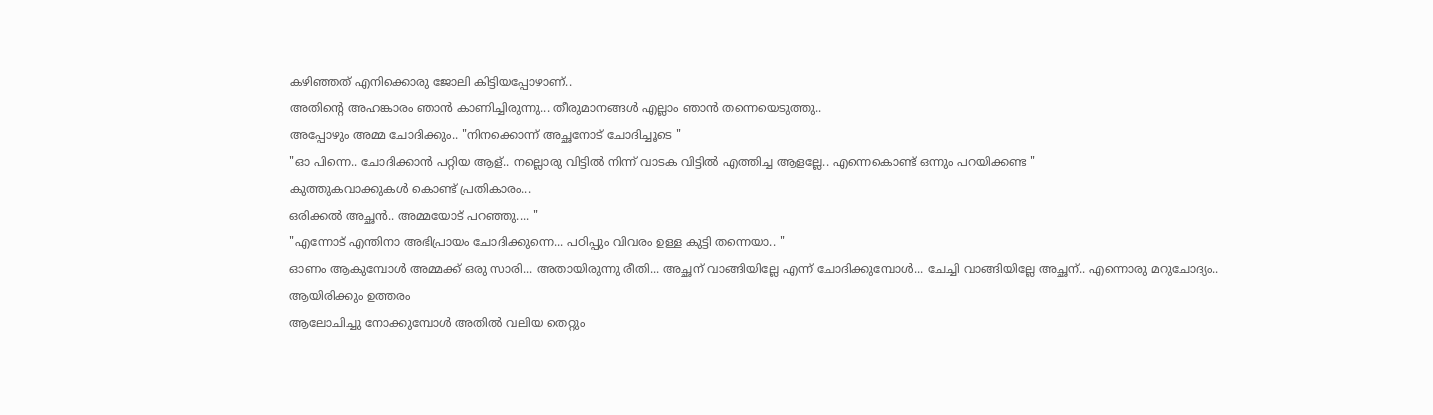കഴിഞ്ഞത് എനിക്കൊരു ജോലി കിട്ടിയപ്പോഴാണ്..
അതിന്റെ അഹങ്കാരം ഞാൻ കാണിച്ചിരുന്നു... തീരുമാനങ്ങൾ എല്ലാം ഞാൻ തന്നെയെടുത്തു..
അപ്പോഴും അമ്മ ചോദിക്കും.. "നിനക്കൊന്ന് അച്ഛനോട്‌ ചോദിച്ചൂടെ "
"ഓ പിന്നെ.. ചോദിക്കാൻ പറ്റിയ ആള്.. നല്ലൊരു വിട്ടിൽ നിന്ന് വാടക വിട്ടിൽ എത്തിച്ച ആളല്ലേ.. എന്നെകൊണ്ട് ഒന്നും പറയിക്കണ്ട "
കുത്തുകവാക്കുകൾ കൊണ്ട് പ്രതികാരം...
ഒരിക്കൽ അച്ഛൻ.. അമ്മയോട് പറഞ്ഞു.... "
"എന്നോട് എന്തിനാ അഭിപ്രായം ചോദിക്കുന്നെ... പഠിപ്പും വിവരം ഉള്ള കുട്ടി തന്നെയാ.. "
ഓണം ആകുമ്പോൾ അമ്മക്ക് ഒരു സാരി... അതായിരുന്നു രീതി... അച്ഛന് വാങ്ങിയില്ലേ എന്ന് ചോദിക്കുമ്പോൾ... ചേച്ചി വാങ്ങിയില്ലേ അച്ഛന്.. എന്നൊരു മറുചോദ്യം.. ആയിരിക്കും ഉത്തരം
ആലോചിച്ചു നോക്കുമ്പോൾ അതിൽ വലിയ തെറ്റും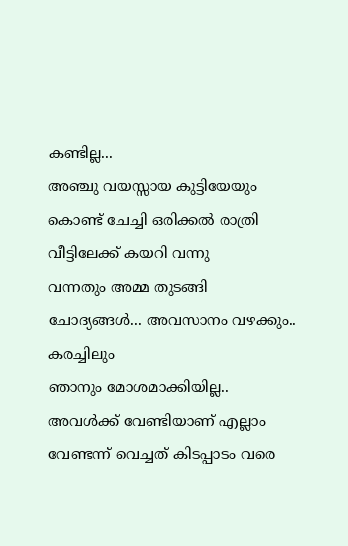കണ്ടില്ല...
അഞ്ചു വയസ്സായ കുട്ടിയേയും കൊണ്ട് ചേച്ചി ഒരിക്കൽ രാത്രി വീട്ടിലേക്ക് കയറി വന്നു
വന്നതും അമ്മ തുടങ്ങി ചോദ്യങ്ങൾ... അവസാനം വഴക്കും.. കരച്ചിലും
ഞാനും മോശമാക്കിയില്ല.. അവൾക്ക് വേണ്ടിയാണ് എല്ലാം വേണ്ടന്ന് വെച്ചത് കിടപ്പാടം വരെ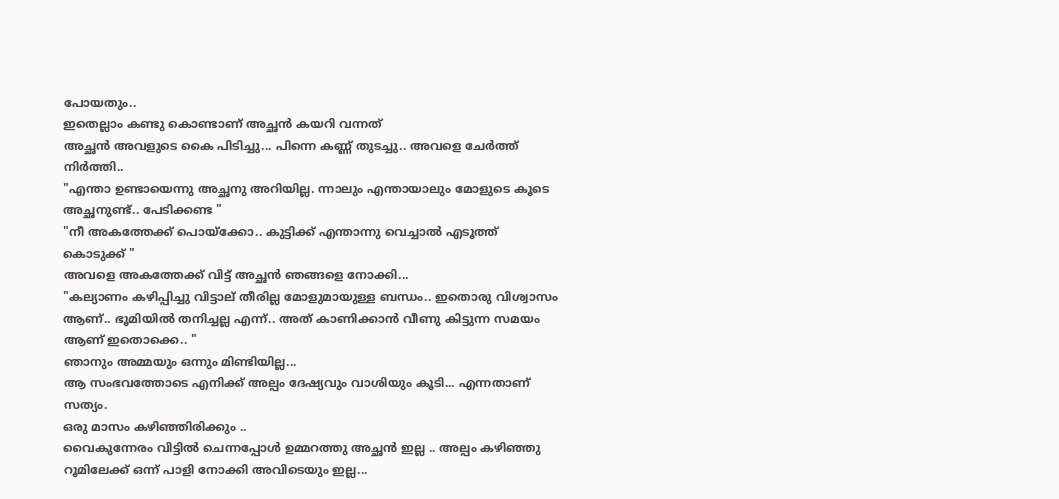പോയതും..
ഇതെല്ലാം കണ്ടു കൊണ്ടാണ് അച്ഛൻ കയറി വന്നത്
അച്ഛൻ അവളുടെ കൈ പിടിച്ചു... പിന്നെ കണ്ണ് തുടച്ചു.. അവളെ ചേർത്ത് നിർത്തി..
"എന്താ ഉണ്ടായെന്നു അച്ഛനു അറിയില്ല. ന്നാലും എന്തായാലും മോളുടെ കൂടെ അച്ഛനുണ്ട്.. പേടിക്കണ്ട "
"നീ അകത്തേക്ക് പൊയ്ക്കോ.. കുട്ടിക്ക് എന്താന്നു വെച്ചാൽ എടൂത്ത് കൊടുക്ക് "
അവളെ അകത്തേക്ക് വിട്ട് അച്ഛൻ ഞങ്ങളെ നോക്കി...
"കല്യാണം കഴിപ്പിച്ചു വിട്ടാല് തീരില്ല മോളുമായുള്ള ബന്ധം.. ഇതൊരു വിശ്വാസം ആണ്.. ഭൂമിയിൽ തനിച്ചല്ല എന്ന്.. അത് കാണിക്കാൻ വീണു കിട്ടുന്ന സമയം ആണ് ഇതൊക്കെ.. "
ഞാനും അമ്മയും ഒന്നും മിണ്ടിയില്ല...
ആ സംഭവത്തോടെ എനിക്ക് അല്പം ദേഷ്യവും വാശിയും കൂടി... എന്നതാണ് സത്യം.
ഒരു മാസം കഴിഞ്ഞിരിക്കും ..
വൈകുന്നേരം വിട്ടിൽ ചെന്നപ്പോൾ ഉമ്മറത്തു അച്ഛൻ ഇല്ല .. അല്പം കഴിഞ്ഞു റൂമിലേക്ക് ഒന്ന് പാളി നോക്കി അവിടെയും ഇല്ല...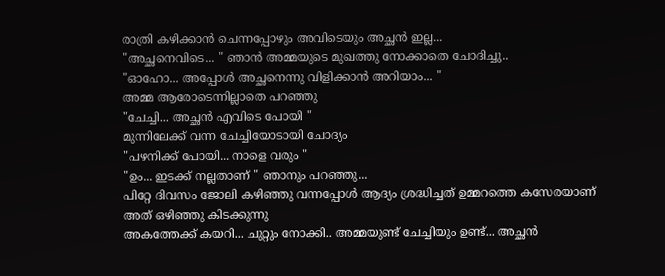രാത്രി കഴിക്കാൻ ചെന്നപ്പോഴും അവിടെയും അച്ഛൻ ഇല്ല...
"അച്ഛനെവിടെ... " ഞാൻ അമ്മയുടെ മുഖത്തു നോക്കാതെ ചോദിച്ചു..
"ഓഹോ... അപ്പോൾ അച്ഛനെന്നു വിളിക്കാൻ അറിയാം... "
അമ്മ ആരോടെന്നില്ലാതെ പറഞ്ഞു
"ചേച്ചി... അച്ഛൻ എവിടെ പോയി "
മുന്നിലേക്ക് വന്ന ചേച്ചിയോടായി ചോദ്യം
"പഴനിക്ക് പോയി... നാളെ വരും "
"ഉം... ഇടക്ക് നല്ലതാണ് " ഞാനും പറഞ്ഞു...
പിറ്റേ ദിവസം ജോലി കഴിഞ്ഞു വന്നപ്പോൾ ആദ്യം ശ്രദ്ധിച്ചത് ഉമ്മറത്തെ കസേരയാണ്
അത് ഒഴിഞ്ഞു കിടക്കുന്നു
അകത്തേക്ക് കയറി... ചുറ്റും നോക്കി.. അമ്മയുണ്ട് ചേച്ചിയും ഉണ്ട്... അച്ഛൻ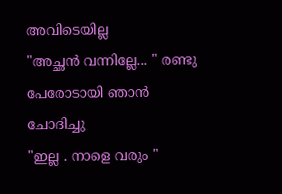അവിടെയില്ല
"അച്ഛൻ വന്നില്ലേ... " രണ്ടു പേരോടായി ഞാൻ ചോദിച്ചു
"ഇല്ല . നാളെ വരും "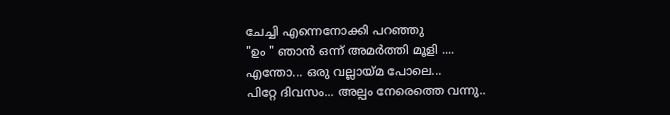ചേച്ചി എന്നെനോക്കി പറഞ്ഞു
"ഉം " ഞാൻ ഒന്ന് അമർത്തി മൂളി ....
എന്തോ... ഒരു വല്ലായ്മ പോലെ...
പിറ്റേ ദിവസം... അല്പം നേരെത്തെ വന്നു..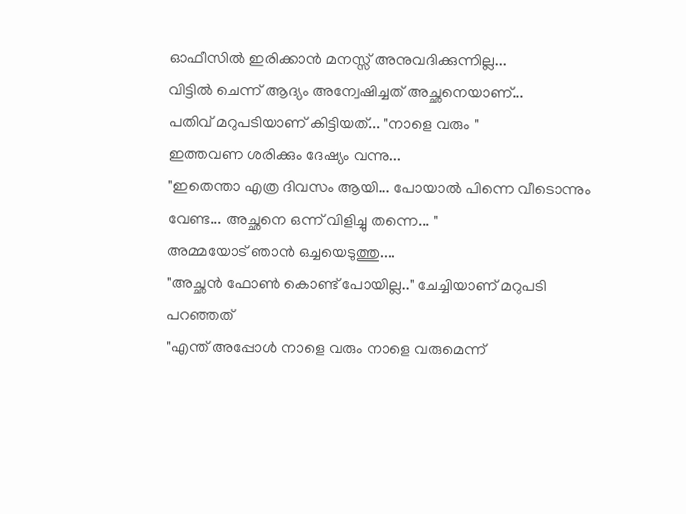ഓഫീസിൽ ഇരിക്കാൻ മനസ്സ് അനുവദിക്കുന്നില്ല...
വിട്ടിൽ ചെന്ന് ആദ്യം അന്വേഷിച്ചത് അച്ഛനെയാണ്...
പതിവ് മറുപടിയാണ് കിട്ടിയത്... "നാളെ വരും "
ഇത്തവണ ശരിക്കും ദേഷ്യം വന്നു...
"ഇതെന്താ എത്ര ദിവസം ആയി... പോയാൽ പിന്നെ വീടൊന്നും വേണ്ട... അച്ഛനെ ഒന്ന് വിളിച്ചു തന്നെ... "
അമ്മയോട് ഞാൻ ഒച്ചയെടുത്തു....
"അച്ഛൻ ഫോൺ കൊണ്ട് പോയില്ല.." ചേച്ചിയാണ് മറുപടി പറഞ്ഞത്
"എന്ത് അപ്പോൾ നാളെ വരും നാളെ വരുമെന്ന്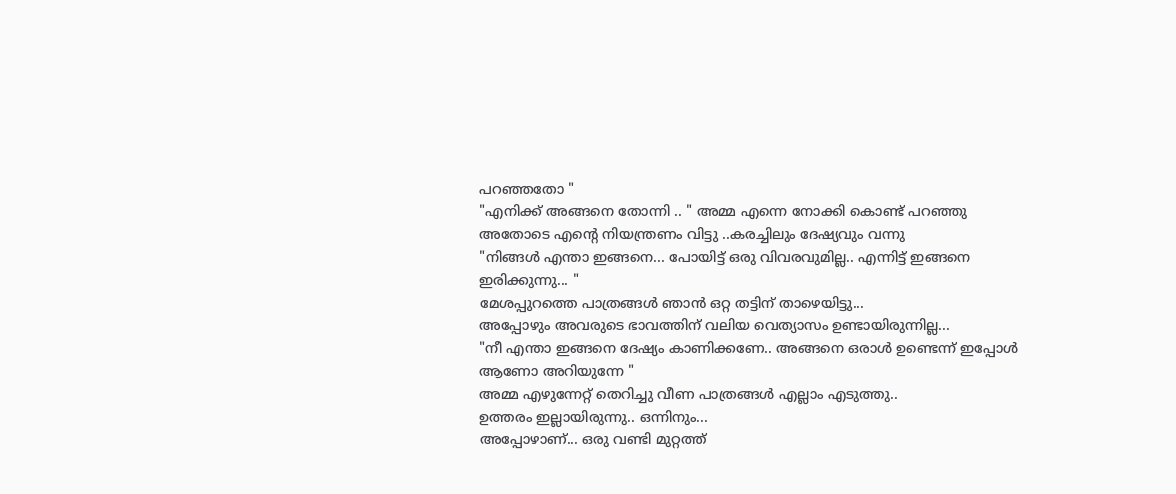പറഞ്ഞതോ "
"എനിക്ക് അങ്ങനെ തോന്നി .. " അമ്മ എന്നെ നോക്കി കൊണ്ട് പറഞ്ഞു
അതോടെ എന്റെ നിയന്ത്രണം വിട്ടു ..കരച്ചിലും ദേഷ്യവും വന്നു
"നിങ്ങൾ എന്താ ഇങ്ങനെ... പോയിട്ട് ഒരു വിവരവുമില്ല.. എന്നിട്ട് ഇങ്ങനെ ഇരിക്കുന്നു... "
മേശപ്പുറത്തെ പാത്രങ്ങൾ ഞാൻ ഒറ്റ തട്ടിന് താഴെയിട്ടു...
അപ്പോഴും അവരുടെ ഭാവത്തിന് വലിയ വെത്യാസം ഉണ്ടായിരുന്നില്ല...
"നീ എന്താ ഇങ്ങനെ ദേഷ്യം കാണിക്കണേ.. അങ്ങനെ ഒരാൾ ഉണ്ടെന്ന് ഇപ്പോൾ ആണോ അറിയുന്നേ "
അമ്മ എഴുന്നേറ്റ് തെറിച്ചു വീണ പാത്രങ്ങൾ എല്ലാം എടുത്തു..
ഉത്തരം ഇല്ലായിരുന്നു.. ഒന്നിനും...
അപ്പോഴാണ്... ഒരു വണ്ടി മുറ്റത്ത്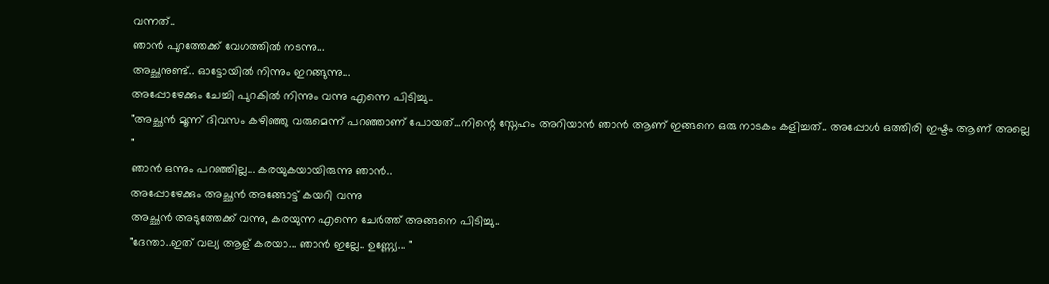വന്നത്..
ഞാൻ പുറത്തേക്ക് വേഗത്തിൽ നടന്നു...
അച്ഛനുണ്ട്.. ഓട്ടോയിൽ നിന്നും ഇറങ്ങുന്നു...
അപ്പോഴേക്കും ചേച്ചി പുറകിൽ നിന്നും വന്നു എന്നെ പിടിച്ചു..
"അച്ഛൻ മൂന്ന് ദിവസം കഴിഞ്ഞു വരുമെന്ന് പറഞ്ഞാണ് പോയത്...നിന്റെ സ്നേഹം അറിയാൻ ഞാൻ ആണ് ഇങ്ങനെ ഒരു നാടകം കളിച്ചത്.. അപ്പോൾ ഒത്തിരി ഇഷ്ടം ആണ് അല്ലെ "
ഞാൻ ഒന്നും പറഞ്ഞില്ല... കരയുകയായിരുന്നു ഞാൻ..
അപ്പോഴേക്കും അച്ഛൻ അങ്ങോട്ട്‌ കയറി വന്നു
അച്ഛൻ അടുത്തേക്ക് വന്നു, കരയുന്ന എന്നെ ചേർത്ത് അങ്ങനെ പിടിച്ചു..
"ദേന്താ..ഇത് വല്യ ആള് കരയാ... ഞാൻ ഇല്ലേ.. ഉണ്ണ്യേ... "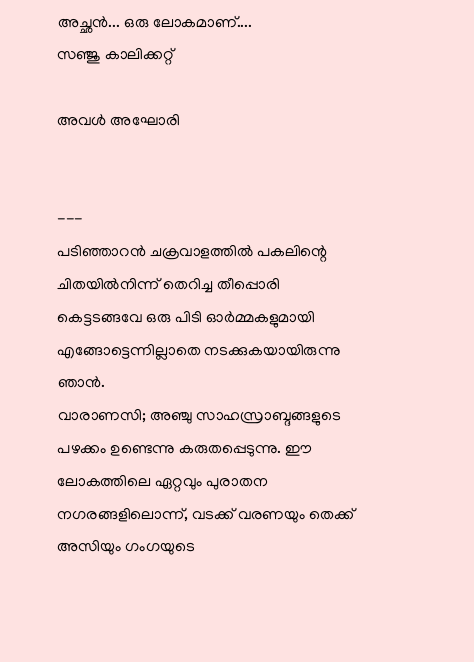അച്ഛൻ... ഒരു ലോകമാണ്....
സഞ്ജു കാലിക്കറ്റ്

അവൾ അഘോരി


---
പടിഞ്ഞാറൻ ചക്രവാളത്തിൽ പകലിന്റെ ചിതയിൽനിന്ന് തെറിച്ച തീപ്പൊരി കെട്ടടങ്ങവേ ഒരു പിടി ഓർമ്മകളുമായി എങ്ങോട്ടെന്നില്ലാതെ നടക്കുകയായിരുന്നു ഞാൻ.
വാരാണസി; അഞ്ചു സാഹസ്രാബ്ദങ്ങളുടെ പഴക്കം ഉണ്ടെന്നു കരുതപ്പെടുന്നു. ഈ ലോകത്തിലെ ഏറ്റവും പുരാതന നഗരങ്ങളിലൊന്ന്, വടക്ക് വരണയും തെക്ക് അസിയും ഗംഗയുടെ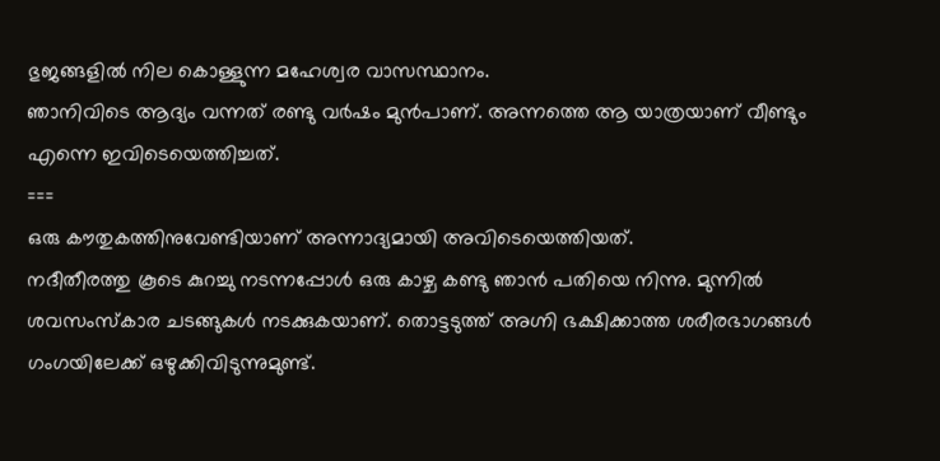ഭുജങ്ങളിൽ നില കൊള്ളുന്ന മഹേശ്വര വാസസ്ഥാനം.
ഞാനിവിടെ ആദ്യം വന്നത് രണ്ടു വർഷം മുൻപാണ്. അന്നത്തെ ആ യാത്രയാണ് വീണ്ടും എന്നെ ഇവിടെയെത്തിച്ചത്.
===
ഒരു കൗതുകത്തിനുവേണ്ടിയാണ് അന്നാദ്യമായി അവിടെയെത്തിയത്.
നദീതീരത്തു കൂടെ കുറച്ചു നടന്നപ്പോൾ ഒരു കാഴ്ച കണ്ടു ഞാൻ പതിയെ നിന്നു. മുന്നിൽ ശവസംസ്കാര ചടങ്ങുകൾ നടക്കുകയാണ്. തൊട്ടടുത്ത് അഗ്നി ഭക്ഷിക്കാത്ത ശരീരഭാഗങ്ങൾ ഗംഗയിലേക്ക് ഒഴുക്കിവിടുന്നുമുണ്ട്.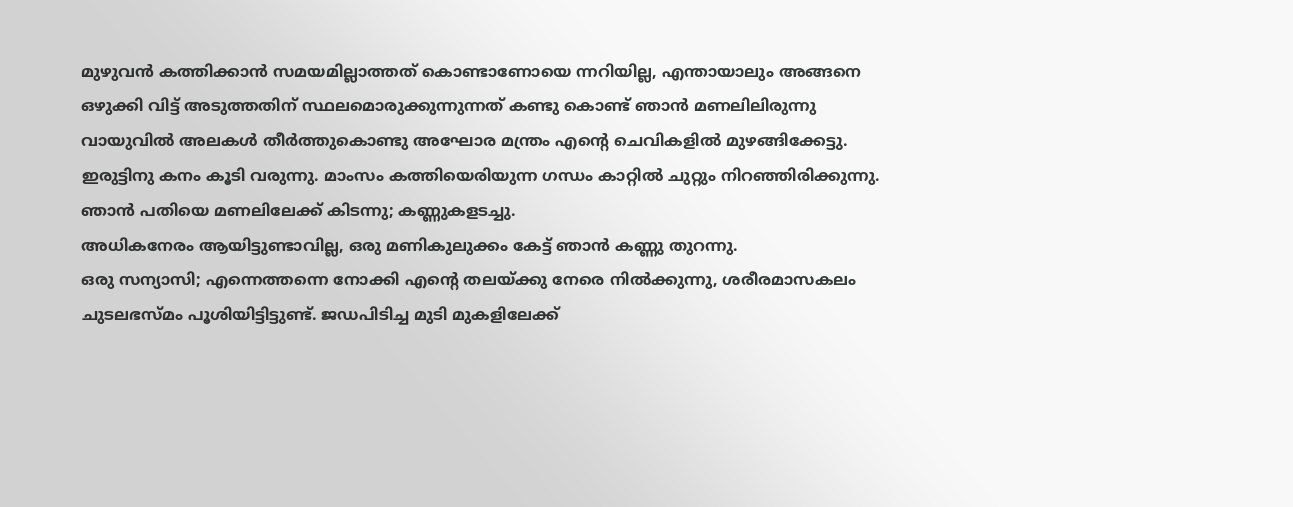മുഴുവൻ കത്തിക്കാൻ സമയമില്ലാത്തത് കൊണ്ടാണോയെ ന്നറിയില്ല, എന്തായാലും അങ്ങനെ ഒഴുക്കി വിട്ട് അടുത്തതിന് സ്ഥലമൊരുക്കുന്നുന്നത് കണ്ടു കൊണ്ട് ഞാൻ മണലിലിരുന്നു
വായുവിൽ അലകൾ തീർത്തുകൊണ്ടു അഘോര മന്ത്രം എന്റെ ചെവികളിൽ മുഴങ്ങിക്കേട്ടു.
ഇരുട്ടിനു കനം കൂടി വരുന്നു. മാംസം കത്തിയെരിയുന്ന ഗന്ധം കാറ്റിൽ ചുറ്റും നിറഞ്ഞിരിക്കുന്നു. ഞാൻ പതിയെ മണലിലേക്ക് കിടന്നു; കണ്ണുകളടച്ചു.
അധികനേരം ആയിട്ടുണ്ടാവില്ല, ഒരു മണികുലുക്കം കേട്ട് ഞാൻ കണ്ണു തുറന്നു.
ഒരു സന്യാസി; എന്നെത്തന്നെ നോക്കി എന്റെ തലയ്ക്കു നേരെ നിൽക്കുന്നു, ശരീരമാസകലം ചുടലഭസ്മം പൂശിയിട്ടിട്ടുണ്ട്. ജഡപിടിച്ച മുടി മുകളിലേക്ക്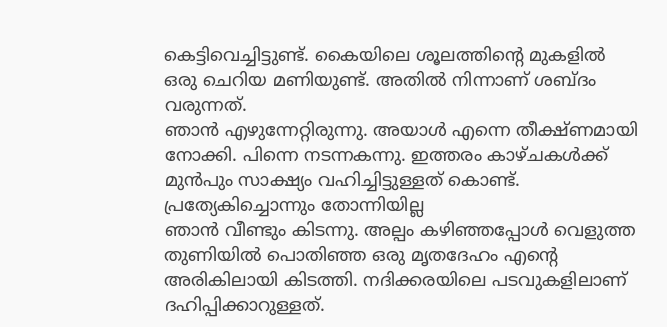കെട്ടിവെച്ചിട്ടുണ്ട്. കൈയിലെ ശൂലത്തിന്റെ മുകളിൽ ഒരു ചെറിയ മണിയുണ്ട്. അതിൽ നിന്നാണ് ശബ്ദം വരുന്നത്.
ഞാൻ എഴുന്നേറ്റിരുന്നു. അയാൾ എന്നെ തീക്ഷ്ണമായി നോക്കി. പിന്നെ നടന്നകന്നു. ഇത്തരം കാഴ്ചകൾക്ക് മുൻപും സാക്ഷ്യം വഹിച്ചിട്ടുള്ളത് കൊണ്ട്. പ്രത്യേകിച്ചൊന്നും തോന്നിയില്ല
ഞാൻ വീണ്ടും കിടന്നു. അല്പം കഴിഞ്ഞപ്പോൾ വെളുത്ത തുണിയിൽ പൊതിഞ്ഞ ഒരു മൃതദേഹം എന്റെ അരികിലായി കിടത്തി. നദിക്കരയിലെ പടവുകളിലാണ് ദഹിപ്പിക്കാറുള്ളത്.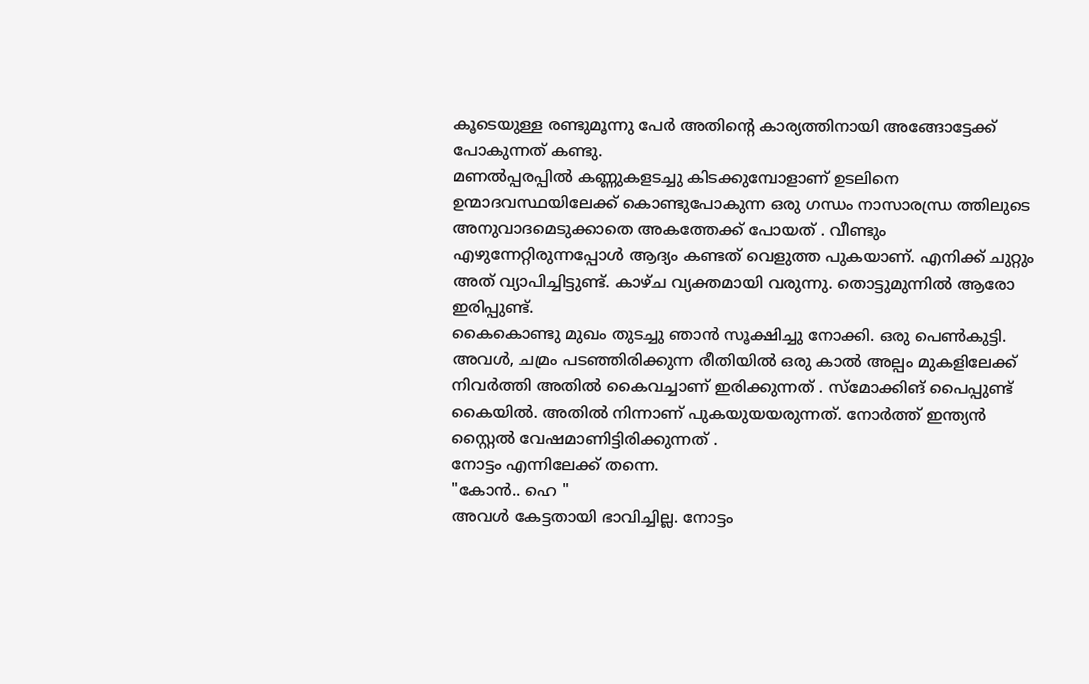കൂടെയുള്ള രണ്ടുമൂന്നു പേർ അതിന്റെ കാര്യത്തിനായി അങ്ങോട്ടേക്ക് പോകുന്നത് കണ്ടു.
മണൽപ്പരപ്പിൽ കണ്ണുകളടച്ചു കിടക്കുമ്പോളാണ് ഉടലിനെ ഉന്മാദവസ്ഥയിലേക്ക് കൊണ്ടുപോകുന്ന ഒരു ഗന്ധം നാസാരന്ധ്ര ത്തിലുടെ അനുവാദമെടുക്കാതെ അകത്തേക്ക് പോയത് . വീണ്ടും എഴുന്നേറ്റിരുന്നപ്പോൾ ആദ്യം കണ്ടത് വെളുത്ത പുകയാണ്. എനിക്ക് ചുറ്റും അത് വ്യാപിച്ചിട്ടുണ്ട്. കാഴ്ച വ്യക്തമായി വരുന്നു. തൊട്ടുമുന്നിൽ ആരോ ഇരിപ്പുണ്ട്.
കൈകൊണ്ടു മുഖം തുടച്ചു ഞാൻ സൂക്ഷിച്ചു നോക്കി. ഒരു പെൺകുട്ടി. അവൾ, ചമ്രം പടഞ്ഞിരിക്കുന്ന രീതിയിൽ ഒരു കാൽ അല്പം മുകളിലേക്ക് നിവർത്തി അതിൽ കൈവച്ചാണ് ഇരിക്കുന്നത് . സ്‌മോക്കിങ് പൈപ്പുണ്ട് കൈയിൽ. അതിൽ നിന്നാണ് പുകയുയയരുന്നത്. നോർത്ത് ഇന്ത്യൻ സ്റ്റൈൽ വേഷമാണിട്ടിരിക്കുന്നത് .
നോട്ടം എന്നിലേക്ക് തന്നെ.
"കോൻ.. ഹെ "
അവൾ കേട്ടതായി ഭാവിച്ചില്ല. നോട്ടം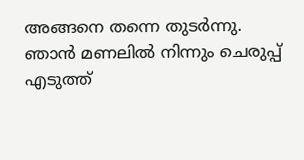അങ്ങനെ തന്നെ തുടർന്നു. ഞാൻ മണലിൽ നിന്നും ചെരുപ്പ് എടുത്ത്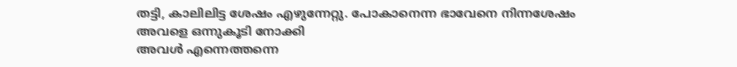തട്ടി, കാലിലിട്ട ശേഷം എഴുന്നേറ്റു. പോകാനെന്ന ഭാവേനെ നിന്നശേഷം അവളെ ഒന്നുകൂടി നോക്കി
അവൾ എന്നെത്തന്നെ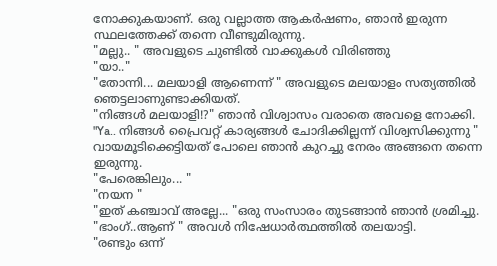നോക്കുകയാണ്. ഒരു വല്ലാത്ത ആകർഷണം, ഞാൻ ഇരുന്ന സ്ഥലത്തേക്ക് തന്നെ വീണ്ടുമിരുന്നു.
"മല്ലു.. " അവളുടെ ചുണ്ടിൽ വാക്കുകൾ വിരിഞ്ഞു
"യാ.."
"തോന്നി... മലയാളി ആണെന്ന് " അവളുടെ മലയാളം സത്യത്തിൽ ഞെട്ടലാണുണ്ടാക്കിയത്.
"നിങ്ങൾ മലയാളി!?" ഞാൻ വിശ്വാസം വരാതെ അവളെ നോക്കി.
"Ya.. നിങ്ങൾ പ്രൈവറ്റ് കാര്യങ്ങൾ ചോദിക്കില്ലന്ന് വിശ്വസിക്കുന്നു "
വായമൂടിക്കെട്ടിയത് പോലെ ഞാൻ കുറച്ചു നേരം അങ്ങനെ തന്നെ ഇരുന്നു.
"പേരെങ്കിലും... "
"നയന "
"ഇത് കഞ്ചാവ് അല്ലേ... "ഒരു സംസാരം തുടങ്ങാൻ ഞാൻ ശ്രമിച്ചു.
"ഭാംഗ്..ആണ് " അവൾ നിഷേധാർത്ഥത്തിൽ തലയാട്ടി.
"രണ്ടും ഒന്ന്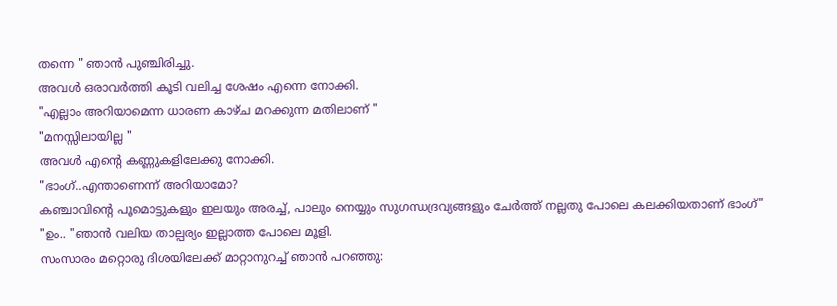തന്നെ " ഞാൻ പുഞ്ചിരിച്ചു.
അവൾ ഒരാവർത്തി കൂടി വലിച്ച ശേഷം എന്നെ നോക്കി.
"എല്ലാം അറിയാമെന്ന ധാരണ കാഴ്ച മറക്കുന്ന മതിലാണ് "
"മനസ്സിലായില്ല "
അവൾ എന്റെ കണ്ണുകളിലേക്കു നോക്കി.
"ഭാംഗ്..എന്താണെന്ന് അറിയാമോ?
കഞ്ചാവിന്റെ പൂമൊട്ടുകളും ഇലയും അരച്ച്, പാലും നെയ്യും സുഗന്ധദ്രവ്യങ്ങളും ചേർത്ത് നല്ലതു പോലെ കലക്കിയതാണ് ഭാംഗ്"
"ഉം.. "ഞാൻ വലിയ താല്പര്യം ഇല്ലാത്ത പോലെ മൂളി.
സംസാരം മറ്റൊരു ദിശയിലേക്ക് മാറ്റാനുറച്ച് ഞാൻ പറഞ്ഞു: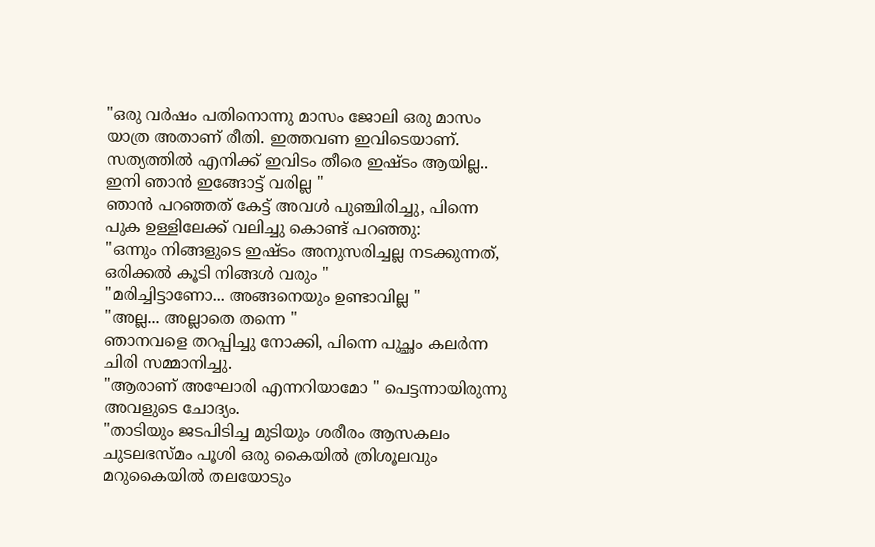"ഒരു വർഷം പതിനൊന്നു മാസം ജോലി ഒരു മാസം യാത്ര അതാണ് രീതി. ഇത്തവണ ഇവിടെയാണ്.
സത്യത്തിൽ എനിക്ക് ഇവിടം തീരെ ഇഷ്ടം ആയില്ല.. ഇനി ഞാൻ ഇങ്ങോട്ട് വരില്ല "
ഞാൻ പറഞ്ഞത് കേട്ട് അവൾ പുഞ്ചിരിച്ചു, പിന്നെ പുക ഉള്ളിലേക്ക് വലിച്ചു കൊണ്ട് പറഞ്ഞു:
"ഒന്നും നിങ്ങളുടെ ഇഷ്ടം അനുസരിച്ചല്ല നടക്കുന്നത്, ഒരിക്കൽ കൂടി നിങ്ങൾ വരും "
"മരിച്ചിട്ടാണോ... അങ്ങനെയും ഉണ്ടാവില്ല "
"അല്ല... അല്ലാതെ തന്നെ "
ഞാനവളെ തറപ്പിച്ചു നോക്കി, പിന്നെ പുച്ഛം കലർന്ന ചിരി സമ്മാനിച്ചു.
"ആരാണ് അഘോരി എന്നറിയാമോ " പെട്ടന്നായിരുന്നു അവളുടെ ചോദ്യം.
"താടിയും ജടപിടിച്ച മുടിയും ശരീരം ആസകലം ചുടലഭസ്മം പൂശി ഒരു കൈയിൽ ത്രിശൂലവും മറുകൈയിൽ തലയോടും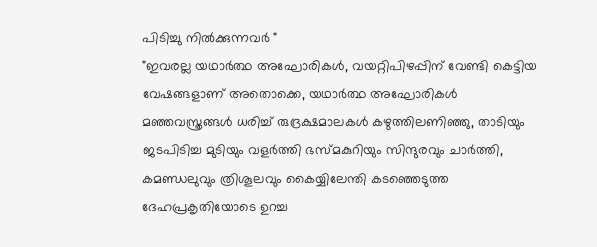പിടിച്ചു നിൽക്കുന്നവർ "
"ഇവരല്ല യഥാർത്ഥ അഘോരികൾ, വയറ്റിപിഴപ്പിന് വേണ്ടി കെട്ടിയ വേഷങ്ങളാണ് അതൊക്കെ, യഥാർത്ഥ അഘോരികൾ മഞ്ഞവസ്ത്രങ്ങൾ ധരിച്ച് രുദ്രക്ഷമാലകൾ കഴുത്തിലണിഞ്ഞു, താടിയും ജടപിടിച്ച മുടിയും വളർത്തി ഭസ്മകുറിയും സിന്ദുരവും ചാർത്തി, കമണ്ഡലുവും ത്രിശൂലവും കൈയ്യിലേന്തി കടഞ്ഞെടുത്ത ദേഹപ്രകൃതിയോടെ ഉറച്ച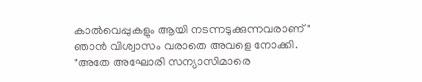കാൽവെപ്പുകളും ആയി നടന്നടുക്കുന്നവരാണ് "
ഞാൻ വിശ്വാസം വരാതെ അവളെ നോക്കി.
"അതേ അഘോരി സന്യാസിമാരെ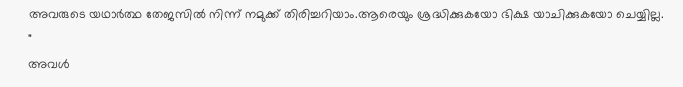അവരുടെ യഥാർത്ഥ തേജസിൽ നിന്ന് നമുക്ക് തിരിച്ചറിയാം.ആരെയും ശ്രദ്ധിക്കുകയോ ഭിക്ഷ യാചിക്കുകയോ ചെയ്യില്ല. "
അവൾ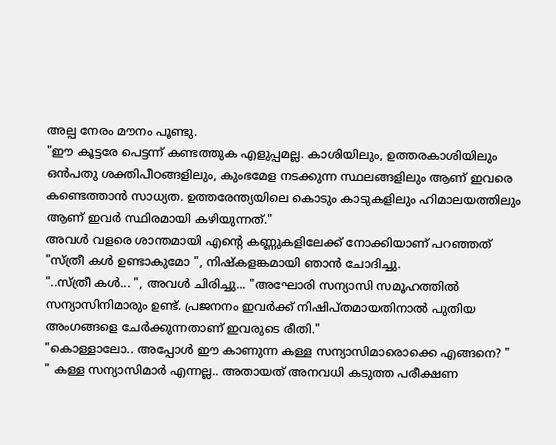അല്പ നേരം മൗനം പൂണ്ടു.
"ഈ കൂട്ടരേ പെട്ടന്ന് കണ്ടത്തുക എളുപ്പമല്ല. കാശിയിലും, ഉത്തരകാശിയിലും ഒൻപതു ശക്തിപീഠങ്ങളിലും, കുംഭമേള നടക്കുന്ന സ്ഥലങ്ങളിലും ആണ് ഇവരെ കണ്ടെത്താൻ സാധ്യത. ഉത്തരേന്ത്യയിലെ കൊടും കാടുകളിലും ഹിമാലയത്തിലും ആണ് ഇവർ സ്ഥിരമായി കഴിയുന്നത്."
അവൾ വളരെ ശാന്തമായി എന്റെ കണ്ണുകളിലേക്ക് നോക്കിയാണ് പറഞ്ഞത്
"സ്ത്രീ കൾ ഉണ്ടാകുമോ ", നിഷ്കളങ്കമായി ഞാൻ ചോദിച്ചു.
"..സ്ത്രീ കൾ... ", അവൾ ചിരിച്ചു... "അഘോരി സന്യാസി സമൂഹത്തിൽ സന്യാസിനിമാരും ഉണ്ട്. പ്രജനനം ഇവർക്ക് നിഷിപ്തമായതിനാൽ പുതിയ അംഗങ്ങളെ ചേർക്കുന്നതാണ് ഇവരുടെ രീതി."
"കൊള്ളാലോ.. അപ്പോൾ ഈ കാണുന്ന കള്ള സന്യാസിമാരൊക്കെ എങ്ങനെ? "
" കള്ള സന്യാസിമാർ എന്നല്ല.. അതായത് അനവധി കടുത്ത പരീക്ഷണ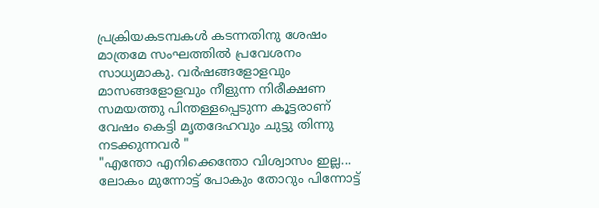പ്രക്രിയകടമ്പകൾ കടന്നതിനു ശേഷം മാത്രമേ സംഘത്തിൽ പ്രവേശനം സാധ്യമാകു. വർഷങ്ങളോളവും മാസങ്ങളോളവും നീളുന്ന നിരീക്ഷണ സമയത്തു പിന്തള്ളപ്പെടുന്ന കൂട്ടരാണ് വേഷം കെട്ടി മൃതദേഹവും ചുട്ടു തിന്നു നടക്കുന്നവർ "
"എന്തോ എനിക്കെന്തോ വിശ്വാസം ഇല്ല... ലോകം മുന്നോട്ട് പോകും തോറും പിന്നോട്ട്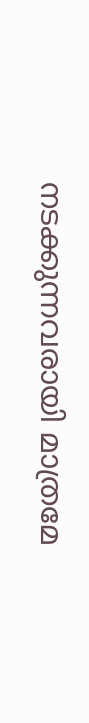നടക്കുന്നവരായി മാത്രമേ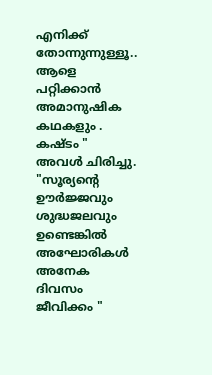എനിക്ക് തോന്നുന്നുള്ളൂ.. ആളെ പറ്റിക്കാൻ അമാനുഷിക കഥകളും . കഷ്ടം "
അവൾ ചിരിച്ചു.
"സൂര്യന്റെ ഊർജ്ജവും ശുദ്ധജലവും ഉണ്ടെങ്കിൽ അഘോരികൾ അനേക ദിവസം ജീവിക്കം "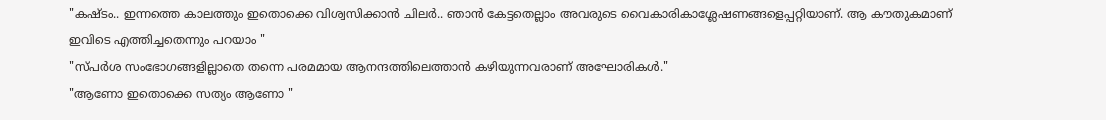"കഷ്ടം.. ഇന്നത്തെ കാലത്തും ഇതൊക്കെ വിശ്വസിക്കാൻ ചിലർ.. ഞാൻ കേട്ടതെല്ലാം അവരുടെ വൈകാരികാശ്ലേഷണങ്ങളെപ്പറ്റിയാണ്. ആ കൗതുകമാണ് ഇവിടെ എത്തിച്ചതെന്നും പറയാം "
"സ്പർശ സംഭോഗങ്ങളില്ലാതെ തന്നെ പരമമായ ആനന്ദത്തിലെത്താൻ കഴിയുന്നവരാണ് അഘോരികൾ."
"ആണോ ഇതൊക്കെ സത്യം ആണോ "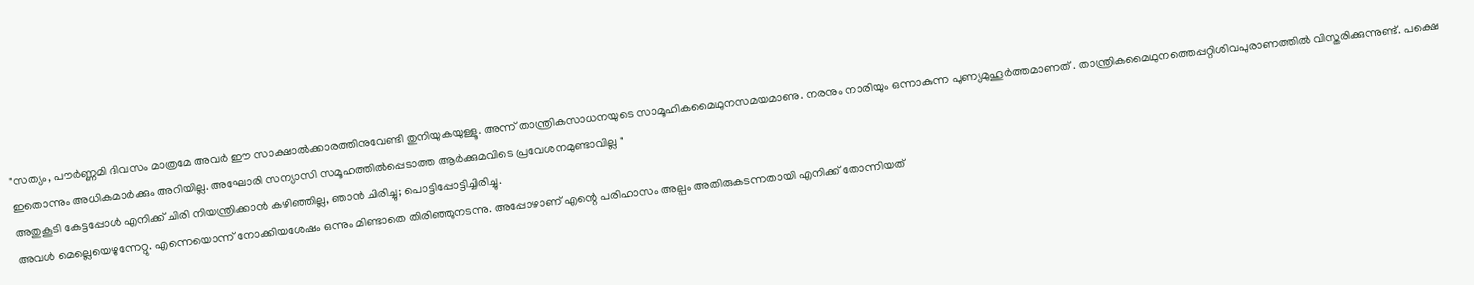"സത്യം, പൗർണ്ണമി ദിവസം മാത്രമേ അവർ ഈ സാക്ഷാൽക്കാരത്തിനുവേണ്ടി തുനിയുകയുള്ളൂ. അന്ന് താന്ത്രികസാധനയുടെ സാമൂഹികമൈഥുനസമയമാണു. നരനും നാരിയും ഒന്നാകുന്ന പുണ്യമുഹൂർത്തമാണത്‌ . താന്ത്രികമൈഥുനത്തെപ്പറ്റിശിവപുരാണത്തിൽ വിസ്തരിക്കുന്നുണ്ട്‌. പക്ഷെ ഇതൊന്നും അധികമാർക്കും അറിയില്ല. അഘോരി സന്യാസി സമൂഹത്തിൽപ്പെടാത്ത ആർക്കുമവിടെ പ്രവേശനമുണ്ടാവില്ല "
അതുകൂടി കേട്ടപ്പോൾ എനിക്ക് ചിരി നിയന്ത്രിക്കാൻ കഴിഞ്ഞില്ല, ഞാൻ ചിരിച്ചു; പൊട്ടിപ്പോട്ടിച്ചിരിച്ചു.
അവൾ മെല്ലെയെഴുന്നേറ്റു. എന്നെയൊന്ന് നോക്കിയശേഷം ഒന്നും മിണ്ടാതെ തിരിഞ്ഞുനടന്നു. അപ്പോഴാണ് എന്റെ പരിഹാസം അല്പം അതിരുകടന്നതായി എനിക്ക് തോന്നിയത്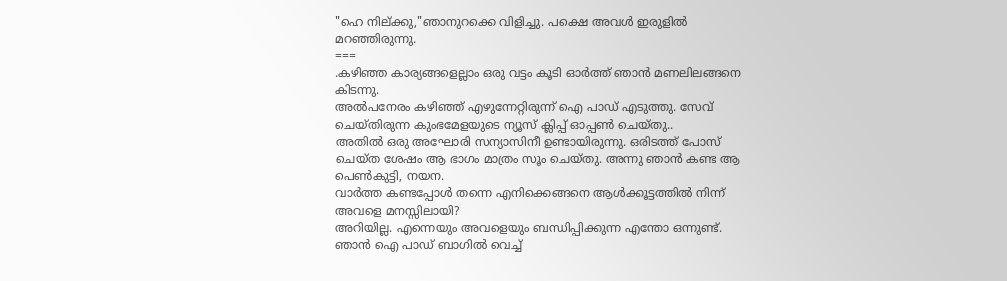"ഹെ നില്ക്കു,"ഞാനുറക്കെ വിളിച്ചു. പക്ഷെ അവൾ ഇരുളിൽ മറഞ്ഞിരുന്നു.
===
.കഴിഞ്ഞ കാര്യങ്ങളെല്ലാം ഒരു വട്ടം കൂടി ഓർത്ത് ഞാൻ മണലിലങ്ങനെ കിടന്നു.
അൽപനേരം കഴിഞ്ഞ് എഴുന്നേറ്റിരുന്ന് ഐ പാഡ് എടുത്തു. സേവ് ചെയ്തിരുന്ന കുംഭമേളയുടെ ന്യൂസ്‌ ക്ലിപ്പ് ഓപ്പൺ ചെയ്തു..
അതിൽ ഒരു അഘോരി സന്യാസിനീ ഉണ്ടായിരുന്നു. ഒരിടത്ത് പോസ് ചെയ്ത ശേഷം ആ ഭാഗം മാത്രം സൂം ചെയ്തു. അന്നു ഞാൻ കണ്ട ആ പെൺകുട്ടി, നയന.
വാർത്ത കണ്ടപ്പോൾ തന്നെ എനിക്കെങ്ങനെ ആൾക്കൂട്ടത്തിൽ നിന്ന് അവളെ മനസ്സിലായി?
അറിയില്ല. എന്നെയും അവളെയും ബന്ധിപ്പിക്കുന്ന എന്തോ ഒന്നുണ്ട്.
ഞാൻ ഐ പാഡ് ബാഗിൽ വെച്ച്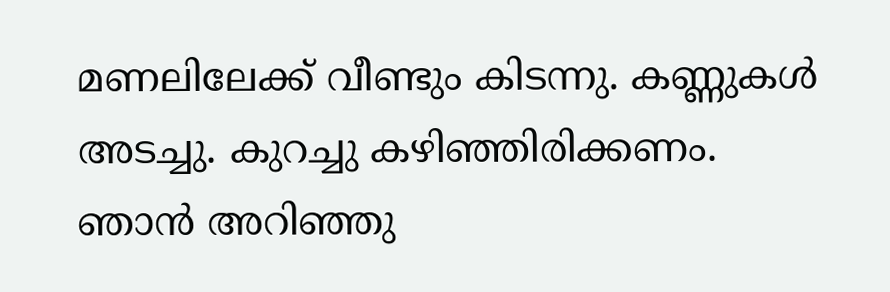മണലിലേക്ക് വീണ്ടും കിടന്നു. കണ്ണുകൾ അടച്ചു. കുറച്ചു കഴിഞ്ഞിരിക്കണം. ഞാൻ അറിഞ്ഞു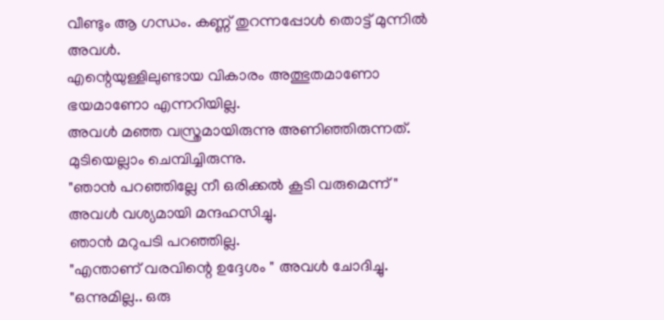വീണ്ടും ആ ഗന്ധം. കണ്ണ് തുറന്നപ്പോൾ തൊട്ട് മുന്നിൽ അവൾ.
എന്റെയുള്ളിലുണ്ടായ വികാരം അത്ഭുതമാണോ ഭയമാണോ എന്നറിയില്ല.
അവൾ മഞ്ഞ വസ്ത്രമായിരുന്നു അണിഞ്ഞിരുന്നത്. മുടിയെല്ലാം ചെമ്പിച്ചിരുന്നു.
"ഞാൻ പറഞ്ഞില്ലേ നീ ഒരിക്കൽ കൂടി വരുമെന്ന് " അവൾ വശ്യമായി മന്ദഹസിച്ചു.
ഞാൻ മറുപടി പറഞ്ഞില്ല.
"എന്താണ് വരവിന്റെ ഉദ്ദേശം " അവൾ ചോദിച്ചു.
"ഒന്നുമില്ല.. ഒരു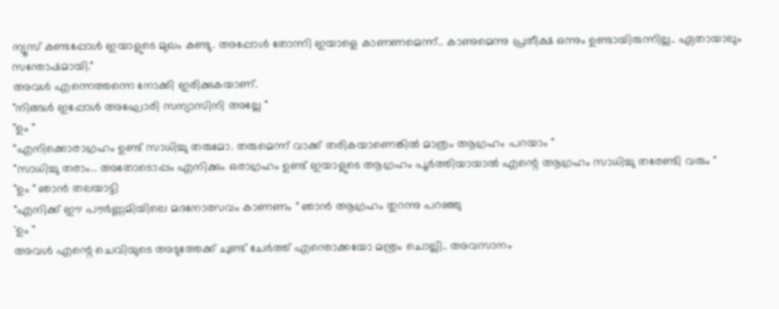ന്യൂസ്‌ കണ്ടപ്പോൾ ഇയാളുടെ മുഖം കണ്ടു. അപ്പോൾ തോന്നി ഇയാളെ കാണണമെന്ന്.. കാണുമെന്നു പ്രതീക്ഷ ഒന്നും ഉണ്ടായിരുന്നില്ല.. ഏതായാലും സന്തോഷമായി."
അവൾ എന്നെത്തന്നെ നോക്കി ഇരിക്കുകയാണ്.
"നിങ്ങൾ ഇപ്പോൾ അഘോരി സന്യാസിനി അല്ലേ "
"ഉം "
"എനിക്കൊരാഗ്രഹം ഉണ്ട് സാധിച്ചു തരുമോ. തരുമെന്ന് വാക്ക് തരികയാണെങ്കിൽ മാത്രം ആഗ്രഹം പറയാം "
"സാധിച്ചു തരാം.. അതോടൊപ്പം എനിക്കും ഒരാഗ്രഹം ഉണ്ട് ഇയാളുടെ ആഗ്രഹം പൂർത്തിയായാൽ എന്റെ ആഗ്രഹം സാധിച്ചു തരേണ്ടി വരും "
"ഉം " ഞാൻ തലയാട്ടി
"എനിക്ക് ഈ പൗർണ്ണമിയിലെ മദനോത്സവം കാണണം " ഞാൻ ആഗ്രഹം തുറന്നു പറഞ്ഞു
'ഉം "
അവൾ എന്റെ ചെവിയുടെ അടുത്തേക്ക് ചുണ്ട് ചേർത്ത് എന്തൊക്കയോ മന്ത്രം ചൊല്ലി.. അവസാനം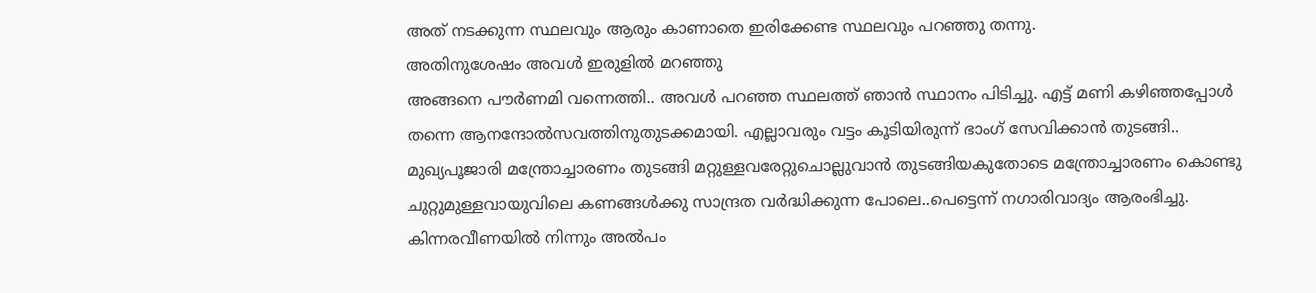അത് നടക്കുന്ന സ്ഥലവും ആരും കാണാതെ ഇരിക്കേണ്ട സ്ഥലവും പറഞ്ഞു തന്നു.
അതിനുശേഷം അവൾ ഇരുളിൽ മറഞ്ഞു
അങ്ങനെ പൗർണമി വന്നെത്തി.. അവൾ പറഞ്ഞ സ്ഥലത്ത് ഞാൻ സ്ഥാനം പിടിച്ചു. എട്ട് മണി കഴിഞ്ഞപ്പോൾ തന്നെ ആനന്ദോൽസവത്തിനുതുടക്കമായി. എല്ലാവരും വട്ടം കൂടിയിരുന്ന് ഭാംഗ്‌ സേവിക്കാൻ തുടങ്ങി..
മുഖ്യപൂജാരി മന്ത്രോച്ചാരണം തുടങ്ങി മറ്റുള്ളവരേറ്റുചൊല്ലുവാൻ തുടങ്ങിയകുതോടെ മന്ത്രോച്ചാരണം കൊണ്ടു ചുറ്റുമുള്ളവായുവിലെ കണങ്ങൾക്കു സാന്ദ്രത വർദ്ധിക്കുന്ന പോലെ..പെട്ടെന്ന് നഗാരിവാദ്യം ആരംഭിച്ചു. കിന്നരവീണയിൽ നിന്നും അൽപം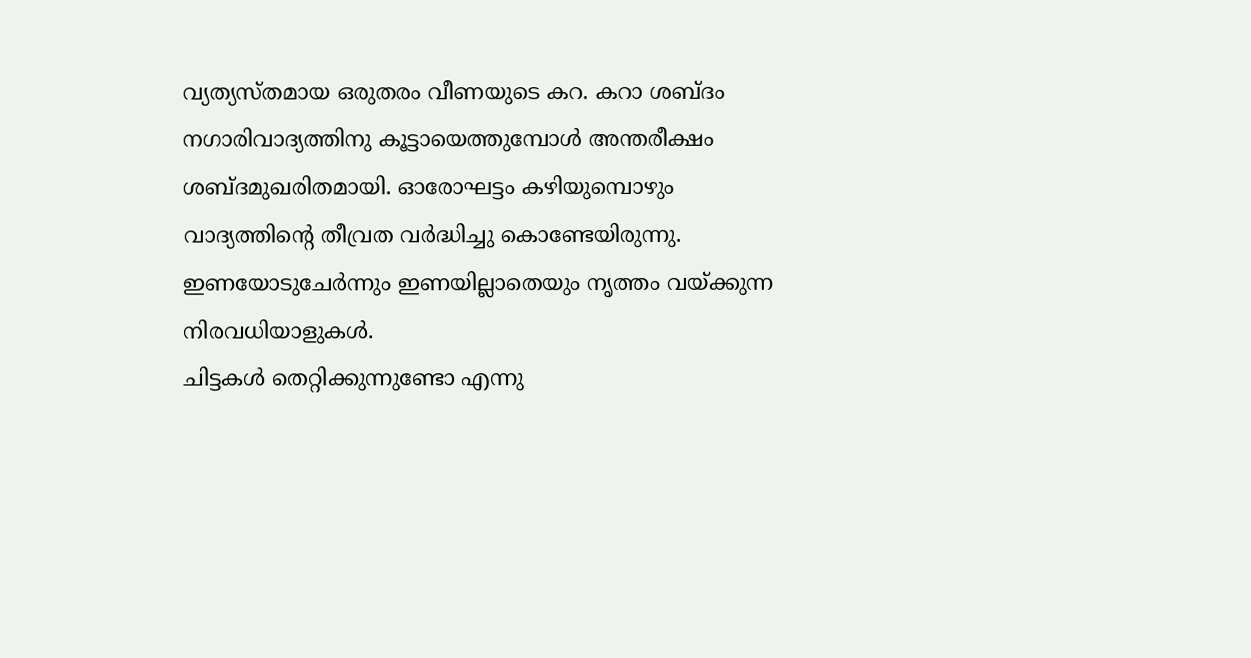വ്യത്യസ്തമായ ഒരുതരം വീണയുടെ കറ. കറാ ശബ്ദം നഗാരിവാദ്യത്തിനു കൂട്ടായെത്തുമ്പോൾ അന്തരീക്ഷം ശബ്ദമുഖരിതമായി. ഓരോഘട്ടം കഴിയുമ്പൊഴും വാദ്യത്തിന്റെ തീവ്രത വർദ്ധിച്ചു കൊണ്ടേയിരുന്നു. ഇണയോടുചേർന്നും ഇണയില്ലാതെയും നൃത്തം വയ്ക്കുന്ന നിരവധിയാളുകൾ.
ചിട്ടകൾ തെറ്റിക്കുന്നുണ്ടോ എന്നു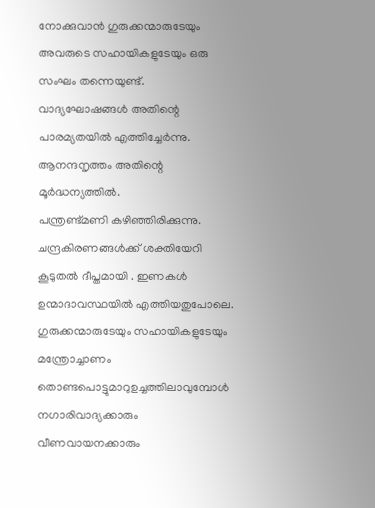നോക്കുവാൻ ഗുരുക്കന്മാരുടേയും അവരുടെ സഹായികളുടേയും ഒരു സംഘം തന്നെയുണ്ട്.
വാദ്യഘോഷങ്ങൾ അതിന്റെ പാരമ്യതയിൽ എത്തിച്ചേർന്നു. ആനന്ദനൃത്തം അതിന്റെ മൂർദ്ധന്യത്തിൽ.
പന്ത്രണ്ട്മണി കഴിഞ്ഞിരിക്കുന്നു.
ചന്ദ്രകിരണങ്ങൾക്ക്‌ ശക്തിയേറി കൂടുതൽ ദീപ്തമായി . ഇണകൾ ഉന്മാദാവസ്ഥയിൽ എത്തിയതുപോലെ. ഗുരുക്കന്മാരുടേയും സഹായികളുടേയും മന്ത്രോച്ചാണം തൊണ്ടപൊട്ടുമാറുഉച്ചത്തിലാവുമ്പോൾ നഗാരിവാദ്യക്കാരും വീണവായനക്കാരും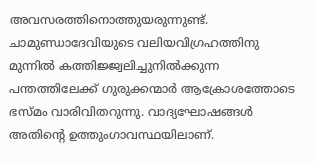അവസരത്തിനൊത്തുയരുന്നുണ്ട്.
ചാമുണ്ഡാദേവിയുടെ വലിയവിഗ്രഹത്തിനു മുന്നിൽ കത്തിജ്ജ്വലിച്ചുനിൽക്കുന്ന പന്തത്തിലേക്ക്‌ ഗുരുക്കന്മാർ ആക്രോശത്തോടെ ഭസ്മം വാരിവിതറുന്നു. വാദ്യഘോഷങ്ങൾ അതിന്റെ ഉത്തുംഗാവസ്ഥയിലാണ്.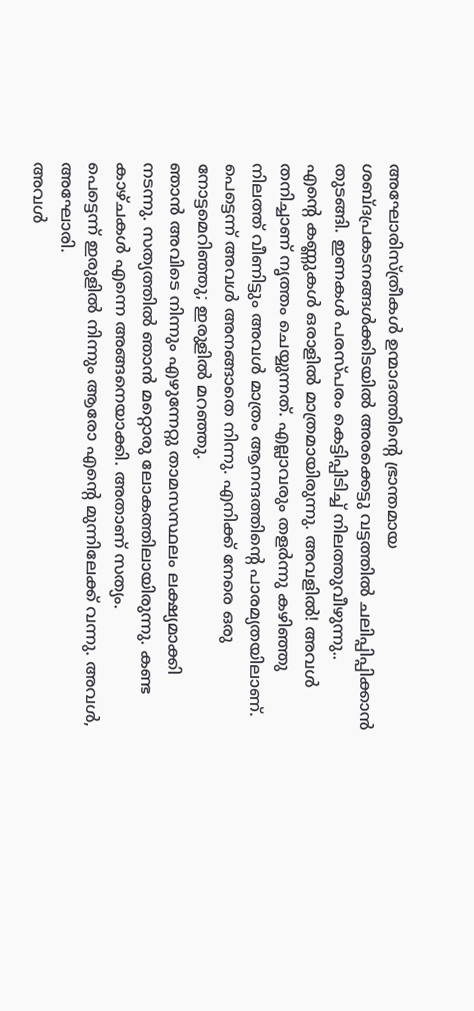അഘോരിസ്ത്രീകൾ ഉന്മാദത്തിന്റെ ഭ്രാന്തമായ ശബ്ദപ്രകടനങ്ങൾക്കിടയിൽ അരക്കെട്ടു വട്ടത്തിൽ ചലിപ്പിപ്പിക്കാൻ തുടങ്ങി. ഇണകൾ പരസ്പരം കെട്ടിപ്പിടിച്ച്‌ നിലത്തുവീഴുന്നു..
എന്റെ കണ്ണുകൾ ഒരാളിൽ മാത്രമായിരുന്നു. അവളിൽ! അവൾ തനിച്ചാണ് നൃത്തം ചെയ്യുന്നത്. എല്ലാവരും തളർന്നു കഴിഞ്ഞു നിലത്ത് വീണിട്ടും അവൾ മാത്രം ആനന്ദത്തിന്റെ പാരമ്യതയിലാണ്.
പെട്ടെന്ന് അവൾ അനങ്ങാതെ നിന്നു. എനിക്ക് നേരെ ഒരു നോട്ടമെറിഞ്ഞു; ഇരുളിൽ മറഞ്ഞു.
ഞാൻ അവിടെ നിന്നും എഴുന്നേറ്റു താമസസ്ഥലം ലക്ഷ്യമാക്കി നടന്നു. സത്യത്തിൽ ഞാൻ മറ്റൊരു ലോകത്തിലായിരുന്നു. കണ്ട കാഴ്ചകൾ എന്നെ അങ്ങനെയാക്കി. അതാണ് സത്യം.
പെട്ടെന്ന് ഇരുളിൽ നിന്നും ആരോ എൻ്റെ മുന്നിലേക്ക് വന്നു. അവൾ, അഘോരി.
അവൾ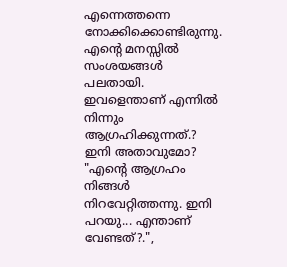എന്നെത്തന്നെ നോക്കിക്കൊണ്ടിരുന്നു. എൻ്റെ മനസ്സിൽ സംശയങ്ങൾ പലതായി.
ഇവളെന്താണ് എന്നിൽ നിന്നും ആഗ്രഹിക്കുന്നത്.?
ഇനി അതാവുമോ?
"എന്റെ ആഗ്രഹം നിങ്ങൾ നിറവേറ്റിത്തന്നു. ഇനി പറയു... എന്താണ് വേണ്ടത്?.",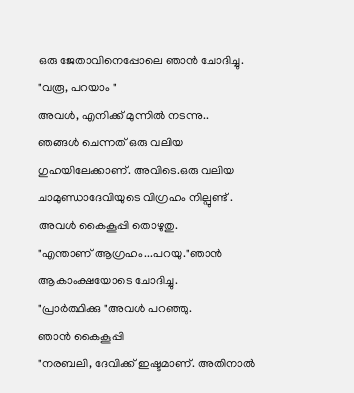ഒരു ജേതാവിനെപ്പോലെ ഞാൻ ചോദിച്ചു.
"വരൂ, പറയാം "
അവൾ, എനിക്ക് മുന്നിൽ നടന്നു..
ഞങ്ങൾ ചെന്നത് ഒരു വലിയ ഗുഹയിലേക്കാണ്. അവിടെ.ഒരു വലിയ ചാമുണ്ഡാദേവിയുടെ വിഗ്രഹം നില്പുണ്ട് . അവൾ കൈകൂപ്പി തൊഴുതു.
"എന്താണ് ആഗ്രഹം...പറയു."ഞാൻ ആകാംക്ഷയോടെ ചോദിച്ചു.
"പ്രാർത്ഥിക്കു "അവൾ പറഞ്ഞു.
ഞാൻ കൈകൂപ്പി
"നരബലി, ദേവിക്ക് ഇഷ്ടമാണ്. അതിനാൽ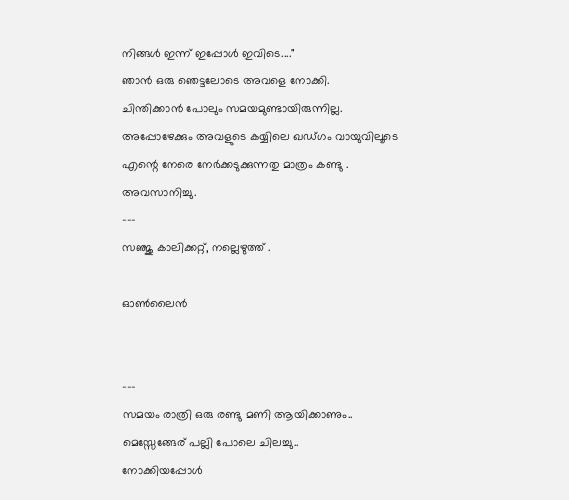നിങ്ങൾ ഇന്ന് ഇപ്പോൾ ഇവിടെ...."
ഞാൻ ഒരു ഞെട്ടലോടെ അവളെ നോക്കി.
ചിന്തിക്കാൻ പോലും സമയമുണ്ടായിരുന്നില്ല. അപ്പോഴേക്കും അവളുടെ കയ്യിലെ ഖഡ്ഗം വായുവിലൂടെ എന്റെ നേരെ നേർക്കടുക്കുന്നതു മാത്രം കണ്ടു .
അവസാനിച്ചു.
---
സഞ്ജു കാലിക്കറ്റ്, നല്ലെഴുത്ത് .

ഓൺലൈൻ


---
സമയം രാത്രി ഒരു രണ്ടു മണി ആയിക്കാണും.. മെസ്സേങ്ങേര് പല്ലി പോലെ ചിലച്ചു..
നോക്കിയപ്പോൾ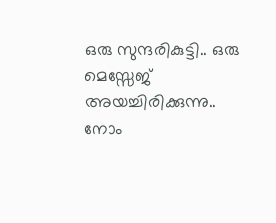ഒരു സുന്ദരികുട്ടി.. ഒരു മെസ്സേജ് അയച്ചിരിക്കുന്നു..
നോം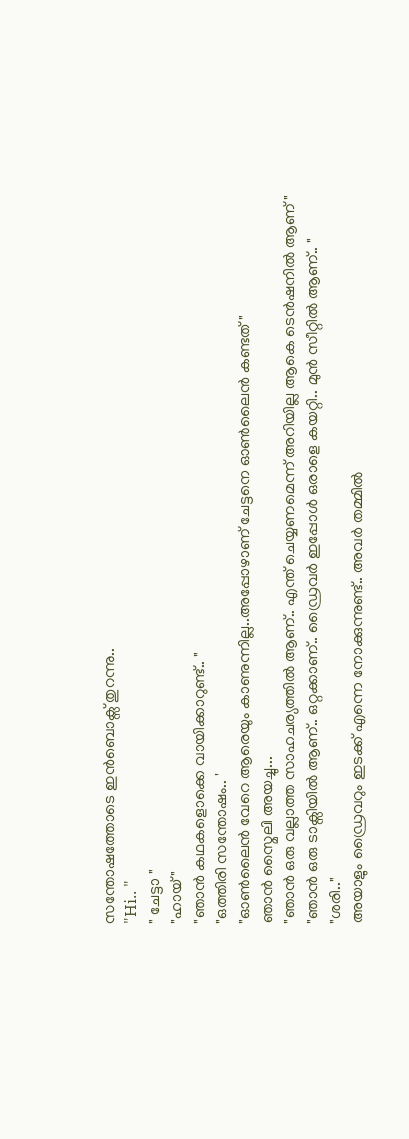സന്തോഷത്തോടെ ഇൻബൊക്സ് തുറന്നു..
"Hi.. "
" ചേട്ടാ "
"ഹായ് "
"ഞാൻ കഥകളൊക്കെ വായിക്കാറുണ്ട്.. "
"ഒത്തിരി സന്തോഷം.. '
"ഓൺലൈൻ വേറെ ആരെയും കാണുന്നില്ല..അപ്പോഴാണ് ചേട്ടനെ ഓൺലൈൻ കണ്ടത് "
ഞാൻ സ്മൈലി അയച്ചു...
"ഞാൻ ഒരു വല്ലാത്ത സാഹചര്യത്തിൽ ആണ്.. എന്ത് ചെയ്യണമെന്ന് അറിയില്ല ആകെ ടെൻഷനിൽ ആണ് "
"ഞാൻ ഒരു ടാക്സിയിൽ ആണ്.. ഒറ്റക്കാണ്.. ഡ്രൈവർ ഇപ്പോൾ ഒരാളെ കയറ്റി.. മുൻ സീറ്റിൽ ആണ്.. "
"ശരി.."
അയാളും ഡ്രൈവറും ഇടക്ക് എന്നെ നോക്കുന്നുണ്ട്.. അവർ തമ്മിൽ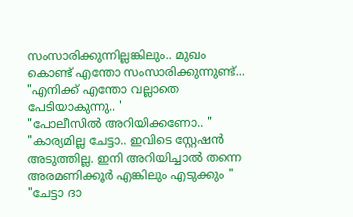സംസാരിക്കുന്നില്ലങ്കിലും.. മുഖം കൊണ്ട് എന്തോ സംസാരിക്കുന്നുണ്ട്...
"എനിക്ക് എന്തോ വല്ലാതെ പേടിയാകുന്നു.. '
"പോലീസിൽ അറിയിക്കണോ.. "
"കാര്യമില്ല ചേട്ടാ.. ഇവിടെ സ്റ്റേഷൻ അടുത്തില്ല. ഇനി അറിയിച്ചാൽ തന്നെ അരമണിക്കൂർ എങ്കിലും എടുക്കും "
"ചേട്ടാ ദാ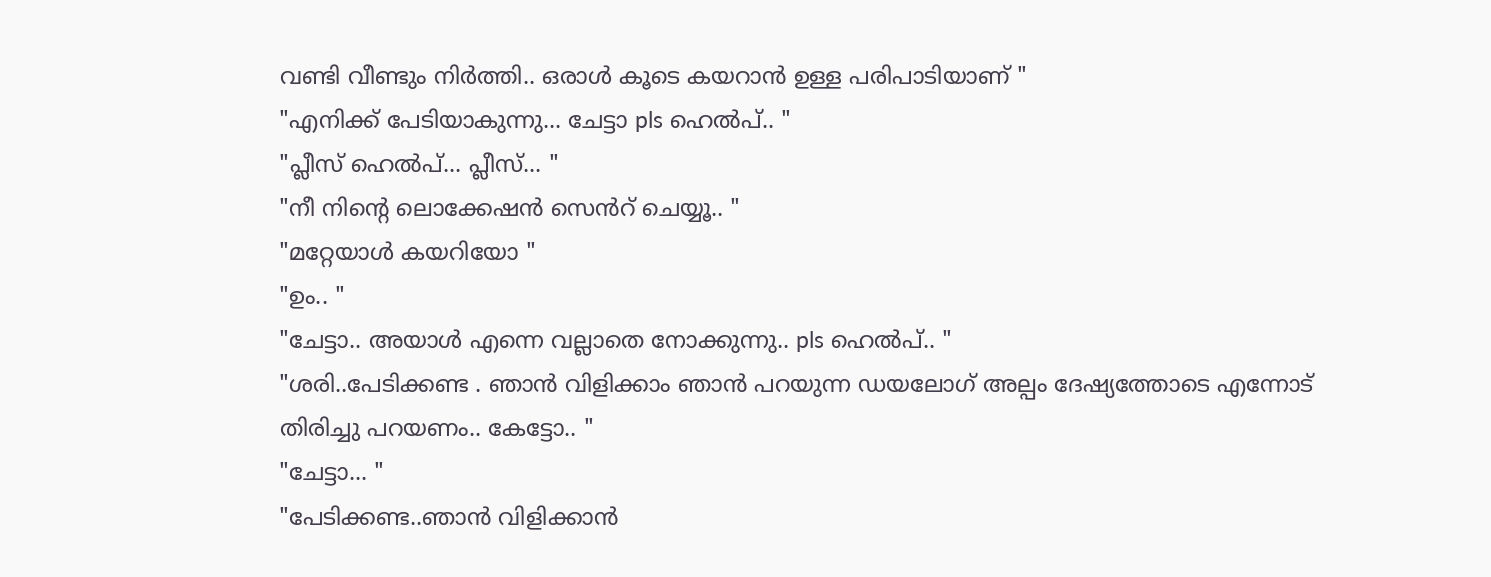വണ്ടി വീണ്ടും നിർത്തി.. ഒരാൾ കൂടെ കയറാൻ ഉള്ള പരിപാടിയാണ് "
"എനിക്ക് പേടിയാകുന്നു... ചേട്ടാ pls ഹെൽപ്.. "
"പ്ലീസ് ഹെൽപ്... പ്ലീസ്... "
"നീ നിന്റെ ലൊക്കേഷൻ സെൻറ് ചെയ്യൂ.. "
"മറ്റേയാൾ കയറിയോ "
"ഉം.. "
"ചേട്ടാ.. അയാൾ എന്നെ വല്ലാതെ നോക്കുന്നു.. pls ഹെൽപ്.. "
"ശരി..പേടിക്കണ്ട . ഞാൻ വിളിക്കാം ഞാൻ പറയുന്ന ഡയലോഗ് അല്പം ദേഷ്യത്തോടെ എന്നോട് തിരിച്ചു പറയണം.. കേട്ടോ.. "
"ചേട്ടാ... "
"പേടിക്കണ്ട..ഞാൻ വിളിക്കാൻ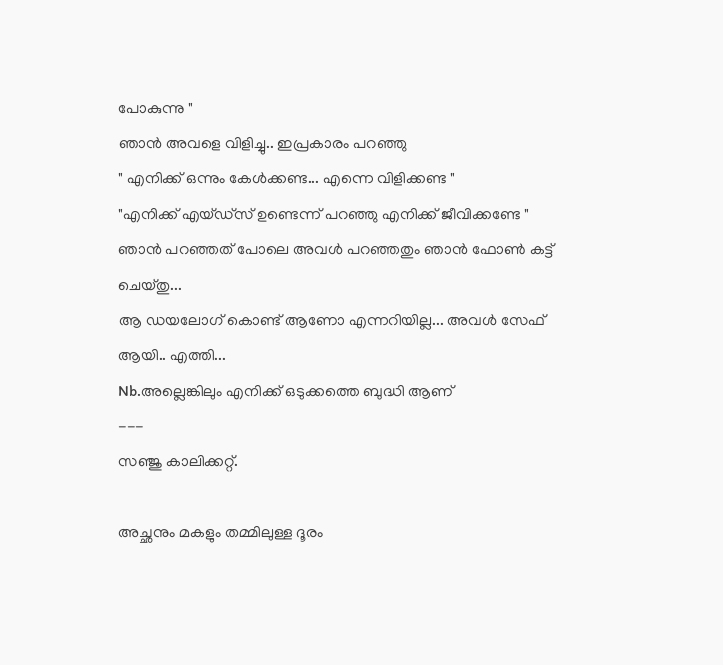പോകുന്നു "
ഞാൻ അവളെ വിളിച്ചു.. ഇപ്രകാരം പറഞ്ഞു
" എനിക്ക് ഒന്നും കേൾക്കണ്ട... എന്നെ വിളിക്കണ്ട "
"എനിക്ക് എയ്ഡ്‌സ് ഉണ്ടെന്ന് പറഞ്ഞു എനിക്ക് ജീവിക്കണ്ടേ "
ഞാൻ പറഞ്ഞത് പോലെ അവൾ പറഞ്ഞതും ഞാൻ ഫോൺ കട്ട്‌ ചെയ്തു...
ആ ഡയലോഗ് കൊണ്ട് ആണോ എന്നറിയില്ല... അവൾ സേഫ് ആയി.. എത്തി...
Nb.അല്ലെങ്കിലും എനിക്ക് ഒടുക്കത്തെ ബുദ്ധി ആണ്
---
സഞ്ജു കാലിക്കറ്റ്‌.

അച്ഛനും മകളും തമ്മിലുള്ള ദൂരം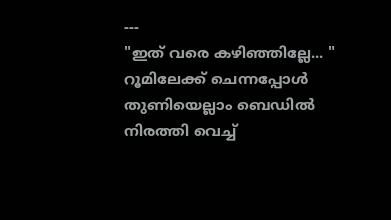---
"ഇത് വരെ കഴിഞ്ഞില്ലേ... "
റൂമിലേക്ക് ചെന്നപ്പോൾ തുണിയെല്ലാം ബെഡിൽ നിരത്തി വെച്ച്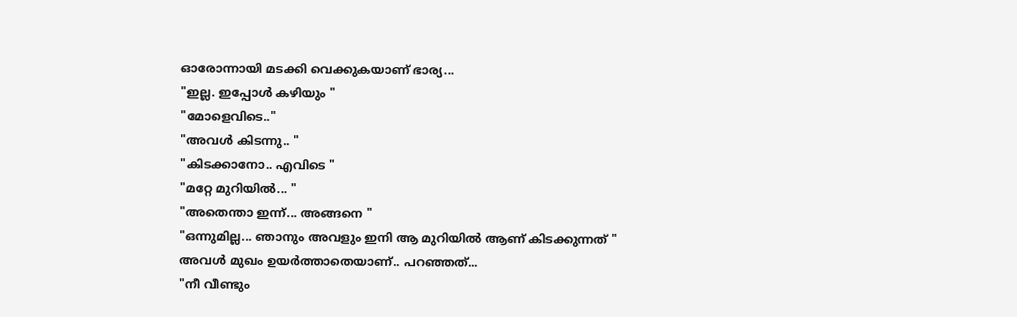ഓരോന്നായി മടക്കി വെക്കുകയാണ് ഭാര്യ...
"ഇല്ല. ഇപ്പോൾ കഴിയും "
"മോളെവിടെ.."
"അവൾ കിടന്നു.. "
"കിടക്കാനോ.. എവിടെ "
"മറ്റേ മുറിയിൽ... "
"അതെന്താ ഇന്ന്... അങ്ങനെ "
"ഒന്നുമില്ല... ഞാനും അവളും ഇനി ആ മുറിയിൽ ആണ് കിടക്കുന്നത് "
അവൾ മുഖം ഉയർത്താതെയാണ്.. പറഞ്ഞത്...
"നീ വീണ്ടും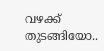വഴക്ക് തുടങ്ങിയോ..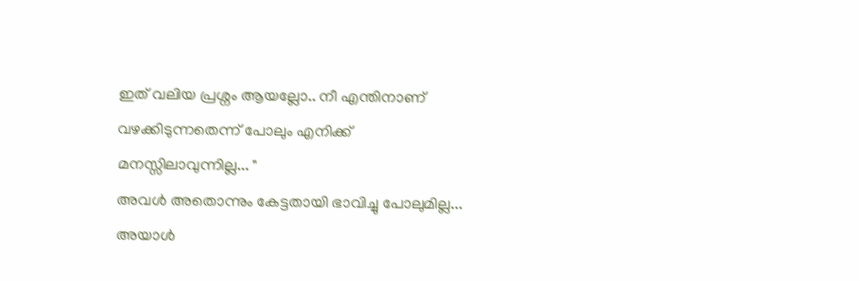ഇത് വലിയ പ്രശ്നം ആയല്ലോ.. നീ എന്തിനാണ് വഴക്കിടുന്നതെന്ന് പോലും എനിക്ക് മനസ്സിലാവുന്നില്ല... "
അവൾ അതൊന്നും കേട്ടതായി ഭാവിച്ചു പോലുമില്ല...
അയാൾ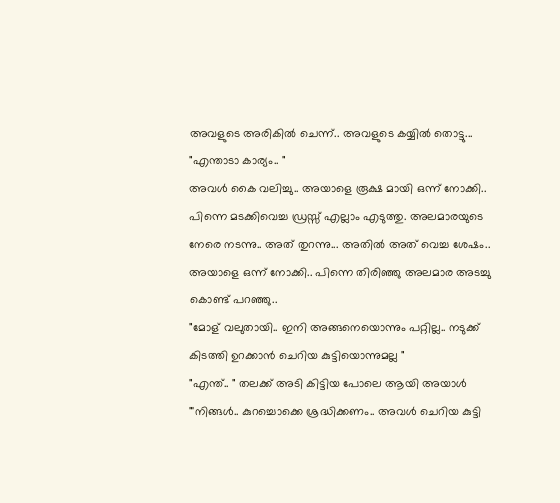അവളുടെ അരികിൽ ചെന്ന്.. അവളുടെ കയ്യിൽ തൊട്ടു...
"എന്താടാ കാര്യം.. "
അവൾ കൈ വലിച്ചു.. അയാളെ രൂക്ഷ മായി ഒന്ന് നോക്കി..
പിന്നെ മടക്കിവെച്ച ഡ്രസ്സ്‌ എല്ലാം എടുത്തു. അലമാരയുടെ നേരെ നടന്നു.. അത് തുറന്നു... അതിൽ അത് വെച്ച ശേഷം.. അയാളെ ഒന്ന് നോക്കി.. പിന്നെ തിരിഞ്ഞു അലമാര അടച്ചു കൊണ്ട് പറഞ്ഞു..
"മോള് വലുതായി.. ഇനി അങ്ങനെയൊന്നും പറ്റില്ല.. നടുക്ക് കിടത്തി ഉറക്കാൻ ചെറിയ കുട്ടിയൊന്നുമല്ല "
"എന്ത്.. " തലക്ക് അടി കിട്ടിയ പോലെ ആയി അയാൾ
"'നിങ്ങൾ.. കുറച്ചൊക്കെ ശ്രദ്ധിക്കണം.. അവൾ ചെറിയ കുട്ടി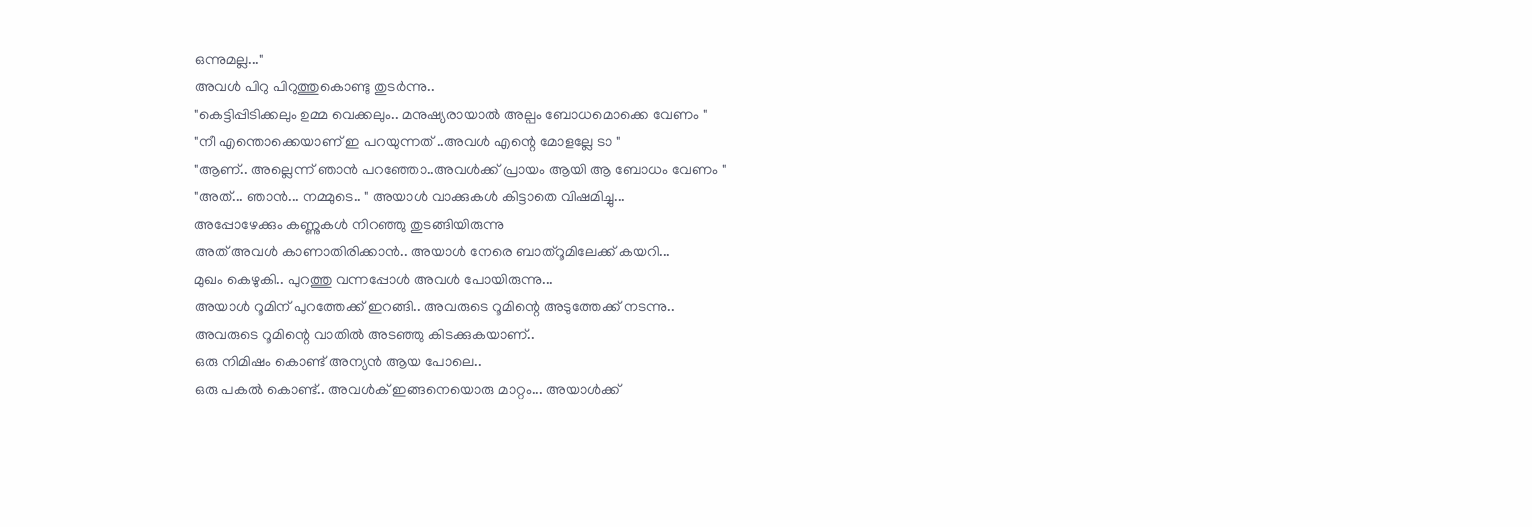ഒന്നുമല്ല..."
അവൾ പിറു പിറുത്തുകൊണ്ടു തുടർന്നു..
"കെട്ടിപ്പിടിക്കലും ഉമ്മ വെക്കലും.. മനുഷ്യരായാൽ അല്പം ബോധമൊക്കെ വേണം "
"നീ എന്തൊക്കെയാണ് ഇ പറയുന്നത് ..അവൾ എന്റെ മോളല്ലേ ടാ "
"ആണ്.. അല്ലെന്ന് ഞാൻ പറഞ്ഞോ..അവൾക്ക് പ്രായം ആയി ആ ബോധം വേണം "
"അത്... ഞാൻ... നമ്മുടെ.. " അയാൾ വാക്കുകൾ കിട്ടാതെ വിഷമിച്ചു...
അപ്പോഴേക്കും കണ്ണുകൾ നിറഞ്ഞു തുടങ്ങിയിരുന്നു
അത് അവൾ കാണാതിരിക്കാൻ.. അയാൾ നേരെ ബാത്‌റൂമിലേക്ക് കയറി...
മുഖം കെഴുകി.. പുറത്തു വന്നപ്പോൾ അവൾ പോയിരുന്നു...
അയാൾ റൂമിന് പുറത്തേക്ക് ഇറങ്ങി.. അവരുടെ റൂമിന്റെ അടുത്തേക്ക് നടന്നു..
അവരുടെ റൂമിന്റെ വാതിൽ അടഞ്ഞു കിടക്കുകയാണ്..
ഒരു നിമിഷം കൊണ്ട് അന്യൻ ആയ പോലെ..
ഒരു പകൽ കൊണ്ട്.. അവൾക് ഇങ്ങനെയൊരു മാറ്റം... അയാൾക്ക്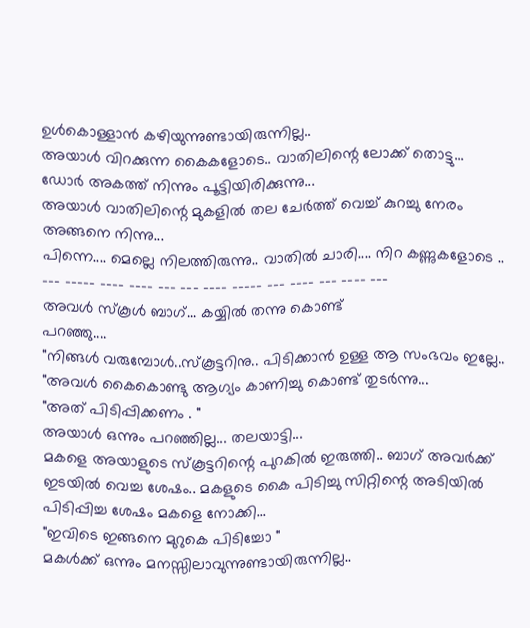ഉൾകൊള്ളാൻ കഴിയുന്നുണ്ടായിരുന്നില്ല..
അയാൾ വിറക്കുന്ന കൈകളോടെ.. വാതിലിന്റെ ലോക്ക് തൊട്ടു...
ഡോർ അകത്ത് നിന്നും പൂട്ടിയിരിക്കുന്നു...
അയാൾ വാതിലിന്റെ മുകളിൽ തല ചേർത്ത് വെച്ച് കുറച്ചു നേരം അങ്ങനെ നിന്നു...
പിന്നെ.... മെല്ലെ നിലത്തിരുന്നു.. വാതിൽ ചാരി.... നിറ കണ്ണുകളോടെ ..
--- ----- ---- ---- --- --- ---- ----- --- ---- --- ---- ---
അവൾ സ്കൂൾ ബാഗ്... കയ്യിൽ തന്നു കൊണ്ട്
പറഞ്ഞു....
"നിങ്ങൾ വരുമ്പോൾ..സ്കൂട്ടറിനു.. പിടിക്കാൻ ഉള്ള ആ സംഭവം ഇല്ലേ.. "അവൾ കൈകൊണ്ടു ആഗ്യം കാണിച്ചു കൊണ്ട് തുടർന്നു...
"അത് പിടിപ്പിക്കണം . "
അയാൾ ഒന്നും പറഞ്ഞില്ല... തലയാട്ടി...
മകളെ അയാളുടെ സ്കൂട്ടറിന്റെ പുറകിൽ ഇരുത്തി.. ബാഗ് അവർക്ക് ഇടയിൽ വെച്ച ശേഷം.. മകളുടെ കൈ പിടിച്ചു സിറ്റിന്റെ അടിയിൽ പിടിപ്പിച്ച ശേഷം മകളെ നോക്കി...
"ഇവിടെ ഇങ്ങനെ മുറുകെ പിടിച്ചോ "
മകൾക്ക് ഒന്നും മനസ്സിലാവുന്നുണ്ടായിരുന്നില്ല..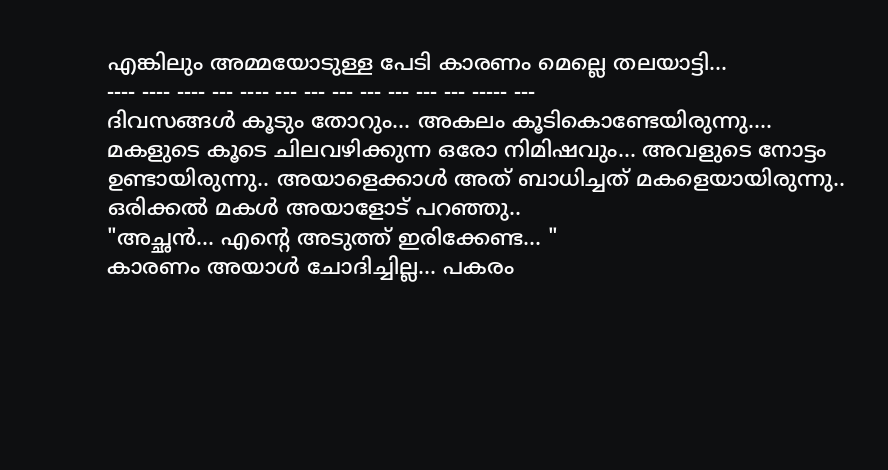എങ്കിലും അമ്മയോടുള്ള പേടി കാരണം മെല്ലെ തലയാട്ടി...
---- ---- ---- --- ---- --- --- --- --- --- --- --- ----- ---
ദിവസങ്ങൾ കൂടും തോറും... അകലം കൂടികൊണ്ടേയിരുന്നു....
മകളുടെ കൂടെ ചിലവഴിക്കുന്ന ഒരോ നിമിഷവും... അവളുടെ നോട്ടം ഉണ്ടായിരുന്നു.. അയാളെക്കാൾ അത് ബാധിച്ചത് മകളെയായിരുന്നു..
ഒരിക്കൽ മകൾ അയാളോട് പറഞ്ഞു..
"അച്ഛൻ... എന്റെ അടുത്ത് ഇരിക്കേണ്ട... "
കാരണം അയാൾ ചോദിച്ചില്ല... പകരം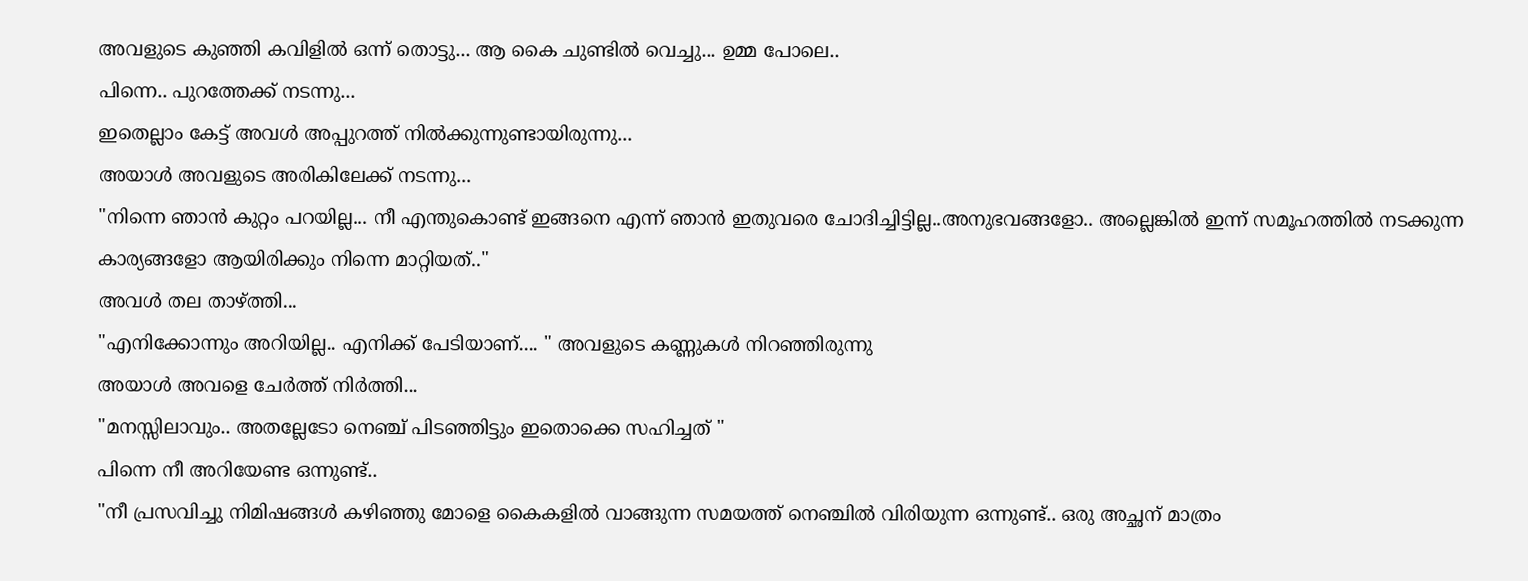അവളുടെ കുഞ്ഞി കവിളിൽ ഒന്ന് തൊട്ടു... ആ കൈ ചുണ്ടിൽ വെച്ചു... ഉമ്മ പോലെ..
പിന്നെ.. പുറത്തേക്ക് നടന്നു...
ഇതെല്ലാം കേട്ട് അവൾ അപ്പുറത്ത് നിൽക്കുന്നുണ്ടായിരുന്നു...
അയാൾ അവളുടെ അരികിലേക്ക് നടന്നു...
"നിന്നെ ഞാൻ കുറ്റം പറയില്ല... നീ എന്തുകൊണ്ട് ഇങ്ങനെ എന്ന് ഞാൻ ഇതുവരെ ചോദിച്ചിട്ടില്ല..അനുഭവങ്ങളോ.. അല്ലെങ്കിൽ ഇന്ന് സമൂഹത്തിൽ നടക്കുന്ന കാര്യങ്ങളോ ആയിരിക്കും നിന്നെ മാറ്റിയത്.."
അവൾ തല താഴ്ത്തി...
"എനിക്കോന്നും അറിയില്ല.. എനിക്ക് പേടിയാണ്.... " അവളുടെ കണ്ണുകൾ നിറഞ്ഞിരുന്നു
അയാൾ അവളെ ചേർത്ത് നിർത്തി...
"മനസ്സിലാവും.. അതല്ലേടോ നെഞ്ച് പിടഞ്ഞിട്ടും ഇതൊക്കെ സഹിച്ചത് "
പിന്നെ നീ അറിയേണ്ട ഒന്നുണ്ട്..
"നീ പ്രസവിച്ചു നിമിഷങ്ങൾ കഴിഞ്ഞു മോളെ കൈകളിൽ വാങ്ങുന്ന സമയത്ത് നെഞ്ചിൽ വിരിയുന്ന ഒന്നുണ്ട്.. ഒരു അച്ഛന് മാത്രം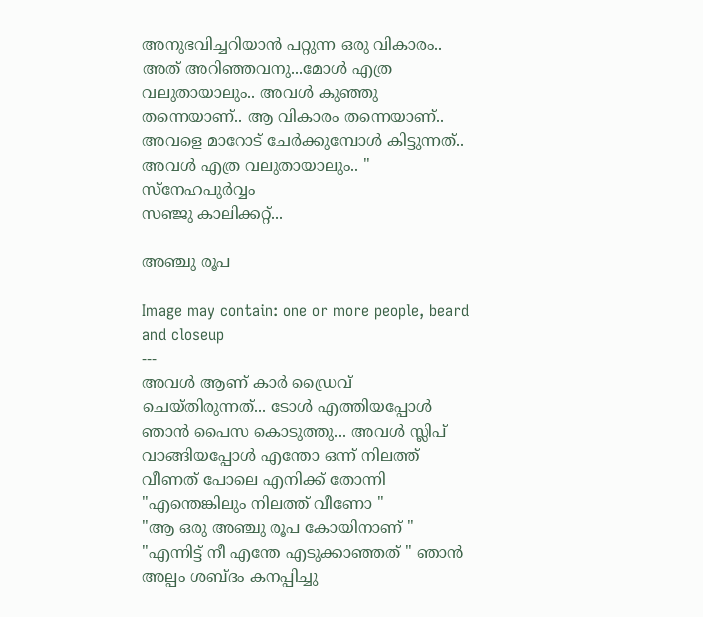അനുഭവിച്ചറിയാൻ പറ്റുന്ന ഒരു വികാരം.. അത് അറിഞ്ഞവനു...മോൾ എത്ര വലുതായാലും.. അവൾ കുഞ്ഞു തന്നെയാണ്.. ആ വികാരം തന്നെയാണ്.. അവളെ മാറോട് ചേർക്കുമ്പോൾ കിട്ടുന്നത്.. അവൾ എത്ര വലുതായാലും.. "
സ്നേഹപുർവ്വം
സഞ്ജു കാലിക്കറ്റ്‌...

അഞ്ചു രൂപ

Image may contain: one or more people, beard and closeup
---
അവൾ ആണ് കാർ ഡ്രൈവ് ചെയ്തിരുന്നത്... ടോൾ എത്തിയപ്പോൾ ഞാൻ പൈസ കൊടുത്തു... അവൾ സ്ലിപ് വാങ്ങിയപ്പോൾ എന്തോ ഒന്ന് നിലത്ത് വീണത് പോലെ എനിക്ക് തോന്നി
"എന്തെങ്കിലും നിലത്ത് വീണോ "
"ആ ഒരു അഞ്ചു രൂപ കോയിനാണ് "
"എന്നിട്ട് നീ എന്തേ എടുക്കാഞ്ഞത് " ഞാൻ അല്പം ശബ്ദം കനപ്പിച്ചു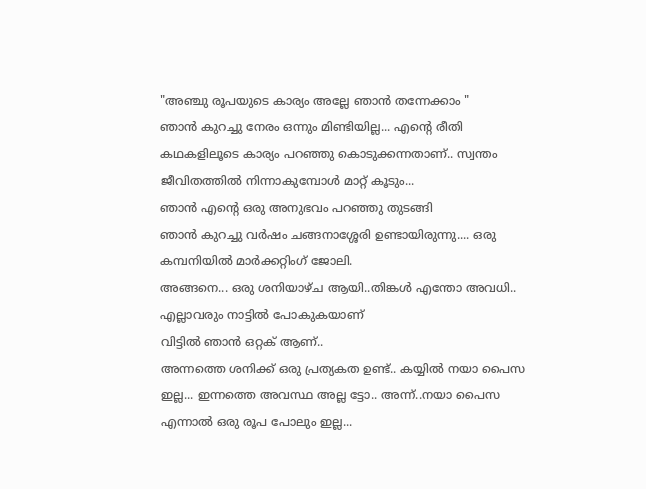"അഞ്ചു രൂപയുടെ കാര്യം അല്ലേ ഞാൻ തന്നേക്കാം "
ഞാൻ കുറച്ചു നേരം ഒന്നും മിണ്ടിയില്ല... എന്റെ രീതി കഥകളിലൂടെ കാര്യം പറഞ്ഞു കൊടുക്കന്നതാണ്.. സ്വന്തം ജീവിതത്തിൽ നിന്നാകുമ്പോൾ മാറ്റ് കൂടും...
ഞാൻ എന്റെ ഒരു അനുഭവം പറഞ്ഞു തുടങ്ങി
ഞാൻ കുറച്ചു വർഷം ചങ്ങനാശ്ശേരി ഉണ്ടായിരുന്നു.... ഒരു കമ്പനിയിൽ മാർക്കറ്റിംഗ് ജോലി.
അങ്ങനെ... ഒരു ശനിയാഴ്ച ആയി..തിങ്കൾ എന്തോ അവധി.. എല്ലാവരും നാട്ടിൽ പോകുകയാണ്
വിട്ടിൽ ഞാൻ ഒറ്റക് ആണ്..
അന്നത്തെ ശനിക്ക് ഒരു പ്രത്യകത ഉണ്ട്.. കയ്യിൽ നയാ പൈസ ഇല്ല... ഇന്നത്തെ അവസ്ഥ അല്ല ട്ടോ.. അന്ന്..നയാ പൈസ എന്നാൽ ഒരു രൂപ പോലും ഇല്ല...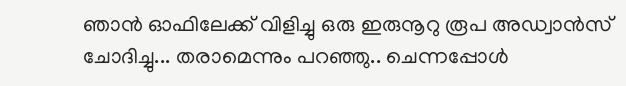ഞാൻ ഓഫിലേക്ക് വിളിച്ചു ഒരു ഇരുനൂറു രൂപ അഡ്വാൻസ് ചോദിച്ചു... തരാമെന്നും പറഞ്ഞു.. ചെന്നപ്പോൾ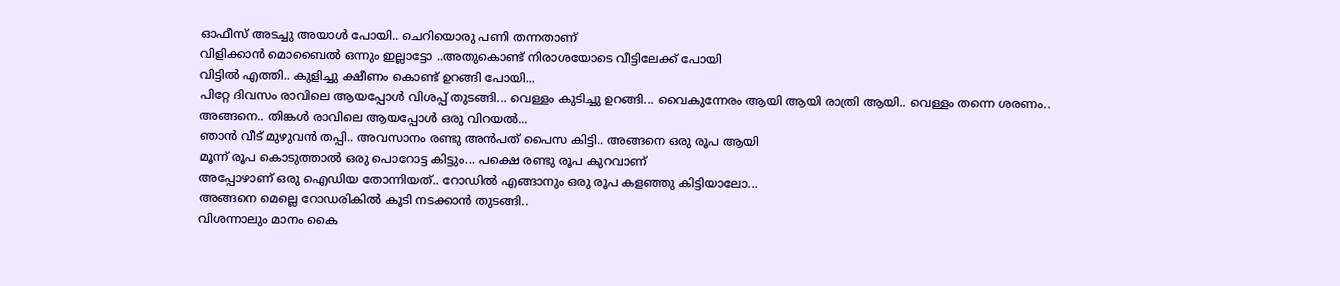ഓഫീസ് അടച്ചു അയാൾ പോയി.. ചെറിയൊരു പണി തന്നതാണ്
വിളിക്കാൻ മൊബൈൽ ഒന്നും ഇല്ലാട്ടോ ..അതുകൊണ്ട് നിരാശയോടെ വീട്ടിലേക്ക് പോയി
വിട്ടിൽ എത്തി.. കുളിച്ചു ക്ഷീണം കൊണ്ട് ഉറങ്ങി പോയി...
പിറ്റേ ദിവസം രാവിലെ ആയപ്പോൾ വിശപ്പ് തുടങ്ങി... വെള്ളം കുടിച്ചു ഉറങ്ങി... വൈകുന്നേരം ആയി ആയി രാത്രി ആയി.. വെള്ളം തന്നെ ശരണം..
അങ്ങനെ.. തിങ്കൾ രാവിലെ ആയപ്പോൾ ഒരു വിറയൽ...
ഞാൻ വീട് മുഴുവൻ തപ്പി.. അവസാനം രണ്ടു അൻപത് പൈസ കിട്ടി.. അങ്ങനെ ഒരു രൂപ ആയി
മൂന്ന് രൂപ കൊടുത്താൽ ഒരു പൊറോട്ട കിട്ടും... പക്ഷെ രണ്ടു രൂപ കുറവാണ്
അപ്പോഴാണ് ഒരു ഐഡിയ തോന്നിയത്.. റോഡിൽ എങ്ങാനും ഒരു രൂപ കളഞ്ഞു കിട്ടിയാലോ...
അങ്ങനെ മെല്ലെ റോഡരികിൽ കൂടി നടക്കാൻ തുടങ്ങി..
വിശന്നാലും മാനം കൈ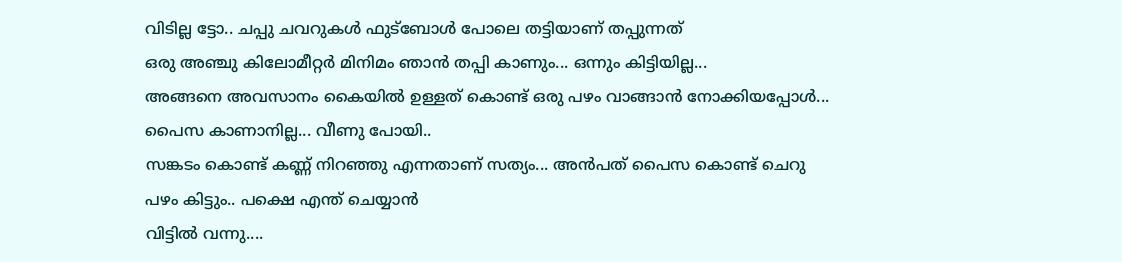വിടില്ല ട്ടോ.. ചപ്പു ചവറുകൾ ഫുട്ബോൾ പോലെ തട്ടിയാണ് തപ്പുന്നത്
ഒരു അഞ്ചു കിലോമീറ്റർ മിനിമം ഞാൻ തപ്പി കാണും... ഒന്നും കിട്ടിയില്ല...
അങ്ങനെ അവസാനം കൈയിൽ ഉള്ളത് കൊണ്ട് ഒരു പഴം വാങ്ങാൻ നോക്കിയപ്പോൾ... പൈസ കാണാനില്ല... വീണു പോയി..
സങ്കടം കൊണ്ട് കണ്ണ് നിറഞ്ഞു എന്നതാണ് സത്യം... അൻപത് പൈസ കൊണ്ട് ചെറു പഴം കിട്ടും.. പക്ഷെ എന്ത് ചെയ്യാൻ
വിട്ടിൽ വന്നു....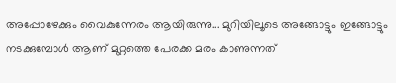അപ്പോഴേക്കും വൈകുന്നേരം ആയിരുന്നു... മുറിയിലൂടെ അങ്ങോട്ടും ഇങ്ങോട്ടും നടക്കുമ്പോൾ ആണ് മുറ്റത്തെ പേരക്ക മരം കാണുന്നത്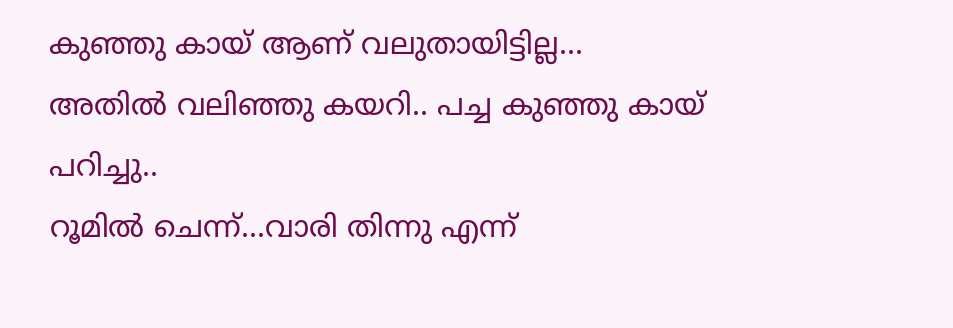കുഞ്ഞു കായ് ആണ് വലുതായിട്ടില്ല...
അതിൽ വലിഞ്ഞു കയറി.. പച്ച കുഞ്ഞു കായ് പറിച്ചു..
റൂമിൽ ചെന്ന്...വാരി തിന്നു എന്ന്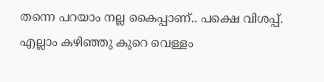തന്നെ പറയാം നല്ല കൈപ്പാണ്.. പക്ഷെ വിശപ്പ്.
എല്ലാം കഴിഞ്ഞു കുറെ വെള്ളം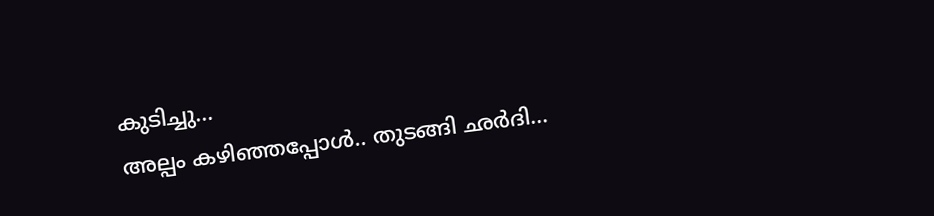കുടിച്ചു...
അല്പം കഴിഞ്ഞപ്പോൾ.. തുടങ്ങി ഛർദി...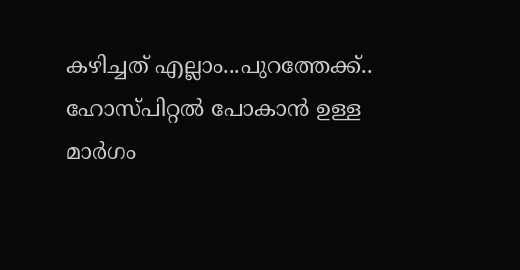കഴിച്ചത് എല്ലാം...പുറത്തേക്ക്.. ഹോസ്പിറ്റൽ പോകാൻ ഉള്ള മാർഗം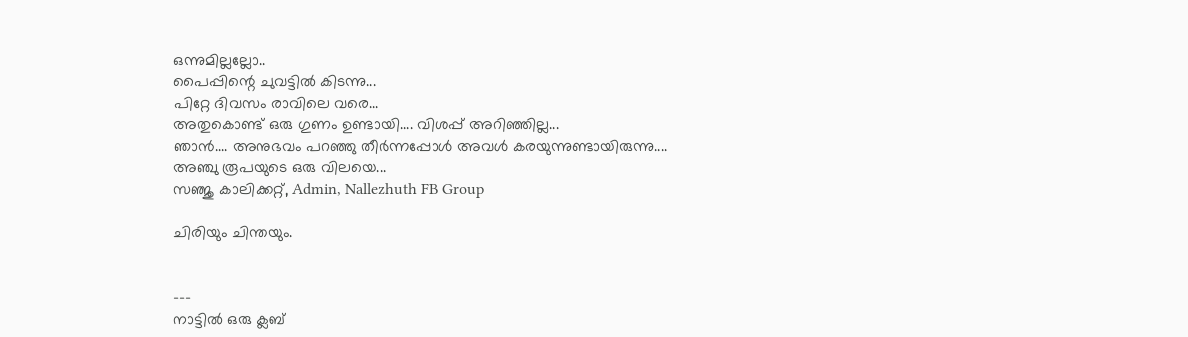ഒന്നുമില്ലല്ലോ..
പൈപ്പിന്റെ ചുവട്ടിൽ കിടന്നു...
പിറ്റേ ദിവസം രാവിലെ വരെ...
അതുകൊണ്ട് ഒരു ഗുണം ഉണ്ടായി.... വിശപ്പ് അറിഞ്ഞില്ല...
ഞാൻ.... അനുഭവം പറഞ്ഞു തീർന്നപ്പോൾ അവൾ കരയുന്നുണ്ടായിരുന്നു....
അഞ്ചു രൂപയുടെ ഒരു വിലയെ...
സഞ്ജു കാലിക്കറ്റ്, Admin, Nallezhuth FB Group

ചിരിയും ചിന്തയും.


---
നാട്ടിൽ ഒരു ക്ലബ്‌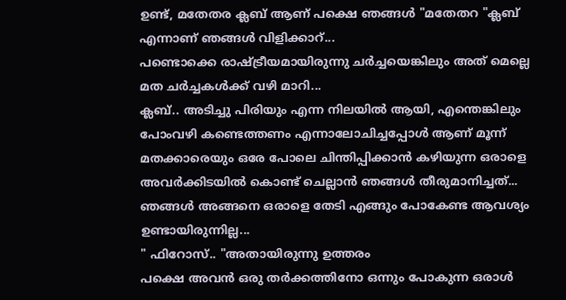ഉണ്ട്, മതേതര ക്ലബ്‌ ആണ് പക്ഷെ ഞങ്ങൾ "മതേതറ "ക്ലബ്‌ എന്നാണ് ഞങ്ങൾ വിളിക്കാറ്...
പണ്ടൊക്കെ രാഷ്ട്രീയമായിരുന്നു ചർച്ചയെങ്കിലും അത് മെല്ലെ മത ചർച്ചകൾക്ക് വഴി മാറി...
ക്ലബ്‌.. അടിച്ചു പിരിയും എന്ന നിലയിൽ ആയി, എന്തെങ്കിലും പോംവഴി കണ്ടെത്തണം എന്നാലോചിച്ചപ്പോൾ ആണ് മൂന്ന് മതക്കാരെയും ഒരേ പോലെ ചിന്തിപ്പിക്കാൻ കഴിയുന്ന ഒരാളെ അവർക്കിടയിൽ കൊണ്ട് ചെല്ലാൻ ഞങ്ങൾ തീരുമാനിച്ചത്...
ഞങ്ങൾ അങ്ങനെ ഒരാളെ തേടി എങ്ങും പോകേണ്ട ആവശ്യം ഉണ്ടായിരുന്നില്ല...
" ഫിറോസ്.. "അതായിരുന്നു ഉത്തരം
പക്ഷെ അവൻ ഒരു തർക്കത്തിനോ ഒന്നും പോകുന്ന ഒരാൾ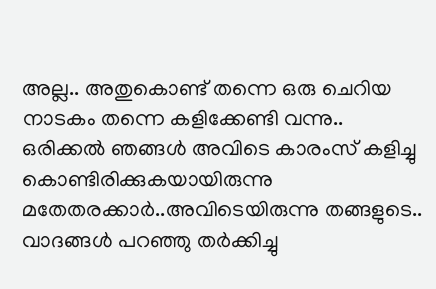അല്ല.. അതുകൊണ്ട് തന്നെ ഒരു ചെറിയ നാടകം തന്നെ കളിക്കേണ്ടി വന്നു..
ഒരിക്കൽ ഞങ്ങൾ അവിടെ കാരംസ് കളിച്ചു കൊണ്ടിരിക്കുകയായിരുന്നു
മതേതരക്കാർ..അവിടെയിരുന്നു തങ്ങളുടെ.. വാദങ്ങൾ പറഞ്ഞു തർക്കിച്ചു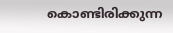കൊണ്ടിരിക്കുന്ന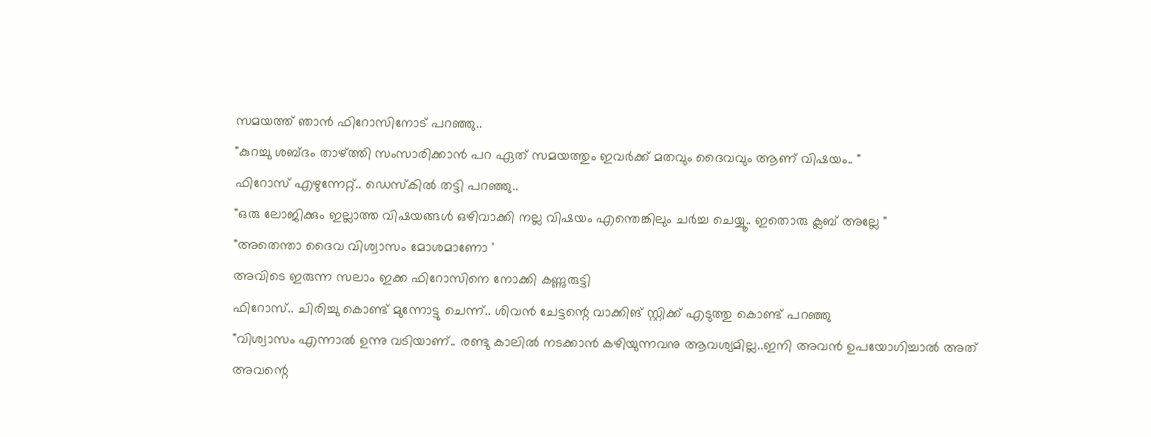സമയത്ത് ഞാൻ ഫിറോസിനോട് പറഞ്ഞു..
"കുറച്ചു ശബ്ദം താഴ്ത്തി സംസാരിക്കാൻ പറ ഏത് സമയത്തും ഇവർക്ക് മതവും ദൈവവും ആണ് വിഷയം.. "
ഫിറോസ് എഴുന്നേറ്റ്.. ഡെസ്കിൽ തട്ടി പറഞ്ഞു..
"ഒരു ലോജിക്കും ഇല്ലാത്ത വിഷയങ്ങൾ ഒഴിവാക്കി നല്ല വിഷയം എന്തെങ്കിലും ചർച്ച ചെയ്യൂ.. ഇതൊരു ക്ലബ്‌ അല്ലേ "
"അതെന്താ ദൈവ വിശ്വാസം മോശമാണോ '
അവിടെ ഇരുന്ന സലാം ഇക്ക ഫിറോസിനെ നോക്കി കണ്ണുരുട്ടി
ഫിറോസ്.. ചിരിച്ചു കൊണ്ട് മുന്നോട്ടു ചെന്ന്.. ശിവൻ ചേട്ടന്റെ വാക്കിങ് സ്റ്റിക്ക് എടുത്തു കൊണ്ട് പറഞ്ഞു
"വിശ്വാസം എന്നാൽ ഉന്നു വടിയാണ്.. രണ്ടു കാലിൽ നടക്കാൻ കഴിയുന്നവനു ആവശ്യമില്ല..ഇനി അവൻ ഉപയോഗിച്ചാൽ അത് അവന്റെ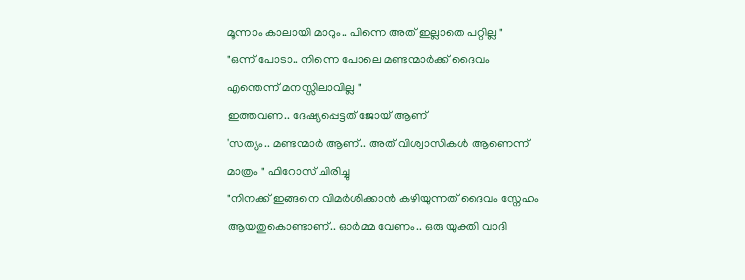മൂന്നാം കാലായി മാറും.. പിന്നെ അത് ഇല്ലാതെ പറ്റില്ല "
"ഒന്ന് പോടാ.. നിന്നെ പോലെ മണ്ടന്മാർക്ക് ദൈവം എന്തെന്ന് മനസ്സിലാവില്ല "
ഇത്തവണ.. ദേഷ്യപ്പെട്ടത് ജോയ് ആണ്
'സത്യം.. മണ്ടന്മാർ ആണ്.. അത് വിശ്വാസികൾ ആണെന്ന് മാത്രം " ഫിറോസ് ചിരിച്ചു
"നിനക്ക് ഇങ്ങനെ വിമർശിക്കാൻ കഴിയുന്നത് ദൈവം സ്നേഹം ആയതുകൊണ്ടാണ്.. ഓർമ്മ വേണം.. ഒരു യുക്തി വാദി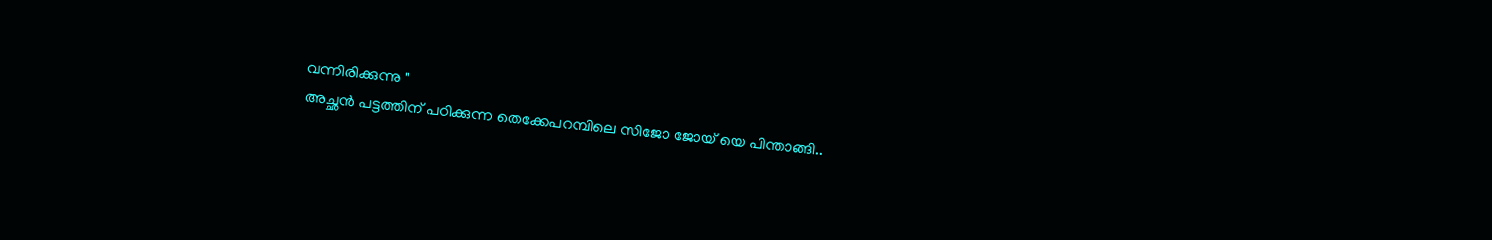വന്നിരിക്കുന്നു "
അച്ഛൻ പട്ടത്തിന്‌ പഠിക്കുന്ന തെക്കേപറമ്പിലെ സിജോ ജോയ് യെ പിന്താങ്ങി..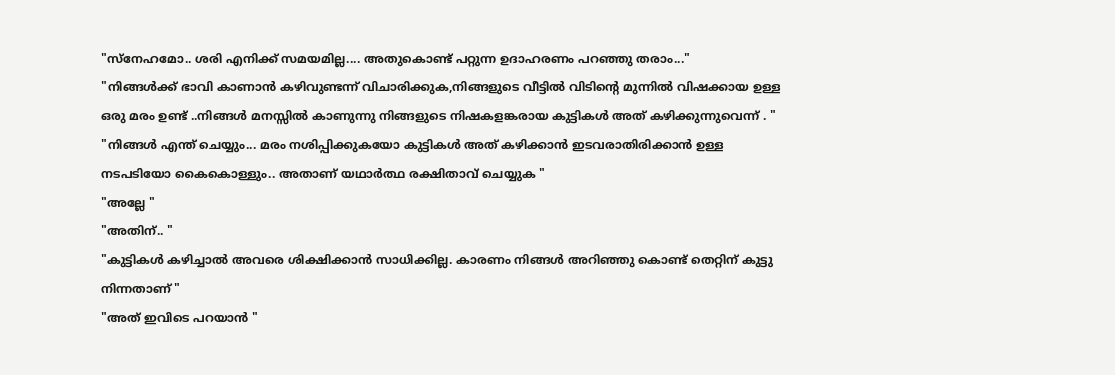"സ്നേഹമോ.. ശരി എനിക്ക് സമയമില്ല.... അതുകൊണ്ട് പറ്റുന്ന ഉദാഹരണം പറഞ്ഞു തരാം..."
"നിങ്ങൾക്ക് ഭാവി കാണാൻ കഴിവുണ്ടന്ന് വിചാരിക്കുക,നിങ്ങളുടെ വീട്ടിൽ വിടിന്റെ മുന്നിൽ വിഷക്കായ ഉള്ള ഒരു മരം ഉണ്ട് ..നിങ്ങൾ മനസ്സിൽ കാണുന്നു നിങ്ങളുടെ നിഷകളങ്കരായ കുട്ടികൾ അത് കഴിക്കുന്നുവെന്ന് . "
"നിങ്ങൾ എന്ത് ചെയ്യും... മരം നശിപ്പിക്കുകയോ കുട്ടികൾ അത് കഴിക്കാൻ ഇടവരാതിരിക്കാൻ ഉള്ള നടപടിയോ കൈകൊള്ളും.. അതാണ് യഥാർത്ഥ രക്ഷിതാവ് ചെയ്യുക "
"അല്ലേ "
"അതിന്.. "
"കുട്ടികൾ കഴിച്ചാൽ അവരെ ശിക്ഷിക്കാൻ സാധിക്കില്ല. കാരണം നിങ്ങൾ അറിഞ്ഞു കൊണ്ട് തെറ്റിന് കുട്ടു നിന്നതാണ് "
"അത് ഇവിടെ പറയാൻ "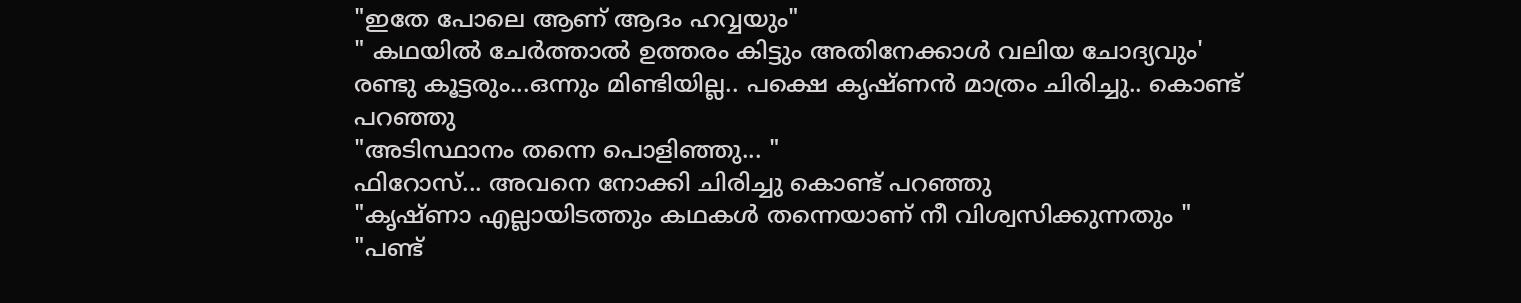"ഇതേ പോലെ ആണ് ആദം ഹവ്വയും"
" കഥയിൽ ചേർത്താൽ ഉത്തരം കിട്ടും അതിനേക്കാൾ വലിയ ചോദ്യവും'
രണ്ടു കൂട്ടരും...ഒന്നും മിണ്ടിയില്ല.. പക്ഷെ കൃഷ്ണൻ മാത്രം ചിരിച്ചു.. കൊണ്ട് പറഞ്ഞു
"അടിസ്ഥാനം തന്നെ പൊളിഞ്ഞു... "
ഫിറോസ്... അവനെ നോക്കി ചിരിച്ചു കൊണ്ട് പറഞ്ഞു
"കൃഷ്‌ണാ എല്ലായിടത്തും കഥകൾ തന്നെയാണ് നീ വിശ്വസിക്കുന്നതും "
"പണ്ട്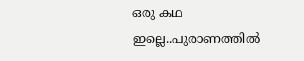ഒരു കഥ ഇല്ലെ..പുരാണത്തിൽ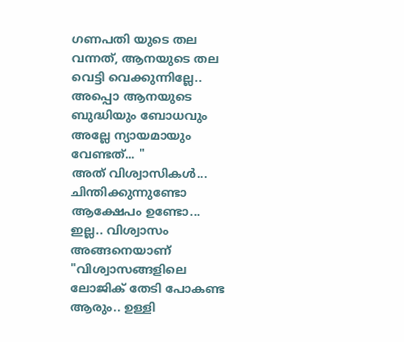ഗണപതി യുടെ തല വന്നത്, ആനയുടെ തല വെട്ടി വെക്കുന്നില്ലേ.. അപ്പൊ ആനയുടെ ബുദ്ധിയും ബോധവും അല്ലേ ന്യായമായും വേണ്ടത്... "
അത് വിശ്വാസികൾ... ചിന്തിക്കുന്നുണ്ടോ ആക്ഷേപം ഉണ്ടോ... ഇല്ല.. വിശ്വാസം അങ്ങനെയാണ്
"വിശ്വാസങ്ങളിലെ ലോജിക് തേടി പോകണ്ട ആരും.. ഉള്ളി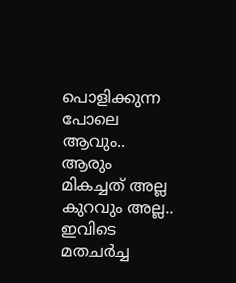പൊളിക്കുന്ന പോലെ ആവും.. ആരും മികച്ചത് അല്ല കുറവും അല്ല.. ഇവിടെ മതചർച്ച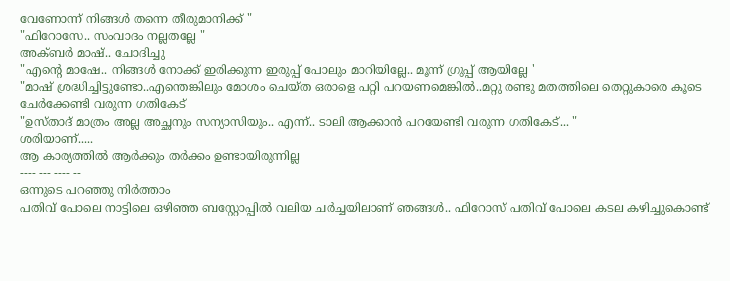വേണോന്ന് നിങ്ങൾ തന്നെ തീരുമാനിക്ക് "
"ഫിറോസേ.. സംവാദം നല്ലതല്ലേ "
അക്ബർ മാഷ്.. ചോദിച്ചു
"എന്റെ മാഷേ.. നിങ്ങൾ നോക്ക് ഇരിക്കുന്ന ഇരുപ്പ് പോലും മാറിയില്ലേ.. മൂന്ന് ഗ്രുപ്പ് ആയില്ലേ '
"മാഷ് ശ്രദ്ധിച്ചിട്ടുണ്ടോ..എന്തെങ്കിലും മോശം ചെയ്ത ഒരാളെ പറ്റി പറയണമെങ്കിൽ..മറ്റു രണ്ടു മതത്തിലെ തെറ്റുകാരെ കൂടെ ചേർക്കേണ്ടി വരുന്ന ഗതികേട്
"ഉസ്താദ് മാത്രം അല്ല അച്ഛനും സന്യാസിയും.. എന്ന്.. ടാലി ആക്കാൻ പറയേണ്ടി വരുന്ന ഗതികേട്... "
ശരിയാണ്.....
ആ കാര്യത്തിൽ ആർക്കും തർക്കം ഉണ്ടായിരുന്നില്ല
---- --- ---- --
ഒന്നുടെ പറഞ്ഞു നിർത്താം
പതിവ് പോലെ നാട്ടിലെ ഒഴിഞ്ഞ ബസ്റ്റോപ്പിൽ വലിയ ചർച്ചയിലാണ് ഞങ്ങൾ.. ഫിറോസ് പതിവ് പോലെ കടല കഴിച്ചുകൊണ്ട്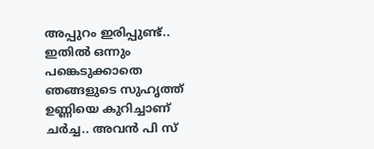അപ്പുറം ഇരിപ്പുണ്ട്.. ഇതിൽ ഒന്നും പങ്കെടുക്കാതെ
ഞങ്ങളുടെ സുഹൃത്ത് ഉണ്ണിയെ കുറിച്ചാണ് ചർച്ച.. അവൻ പി സ്‌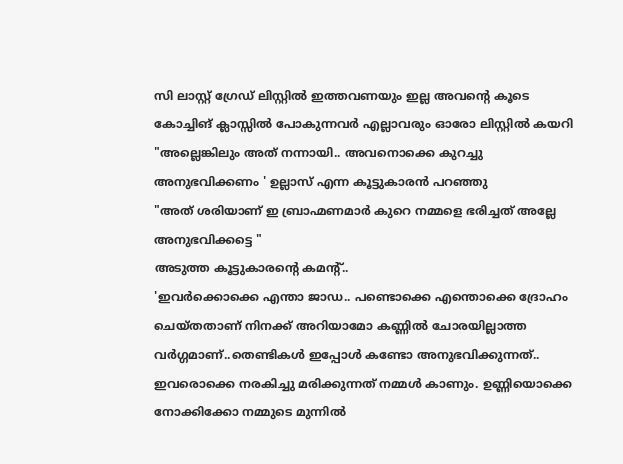സി ലാസ്റ്റ് ഗ്രേഡ് ലിസ്റ്റിൽ ഇത്തവണയും ഇല്ല അവന്റെ കൂടെ കോച്ചിങ് ക്ലാസ്സിൽ പോകുന്നവർ എല്ലാവരും ഓരോ ലിസ്റ്റിൽ കയറി
"അല്ലെങ്കിലും അത് നന്നായി.. അവനൊക്കെ കുറച്ചു അനുഭവിക്കണം ' ഉല്ലാസ് എന്ന കൂട്ടുകാരൻ പറഞ്ഞു
"അത് ശരിയാണ് ഇ ബ്രാഹ്മണമാർ കുറെ നമ്മളെ ഭരിച്ചത് അല്ലേ അനുഭവിക്കട്ടെ "
അടുത്ത കൂട്ടുകാരന്റെ കമന്റ്..
'ഇവർക്കൊക്കെ എന്താ ജാഡ.. പണ്ടൊക്കെ എന്തൊക്കെ ദ്രോഹം ചെയ്തതാണ് നിനക്ക് അറിയാമോ കണ്ണിൽ ചോരയില്ലാത്ത വർഗ്ഗമാണ്..തെണ്ടികൾ ഇപ്പോൾ കണ്ടോ അനുഭവിക്കുന്നത്.. ഇവരൊക്കെ നരകിച്ചു മരിക്കുന്നത് നമ്മൾ കാണും. ഉണ്ണിയൊക്കെ നോക്കിക്കോ നമ്മുടെ മുന്നിൽ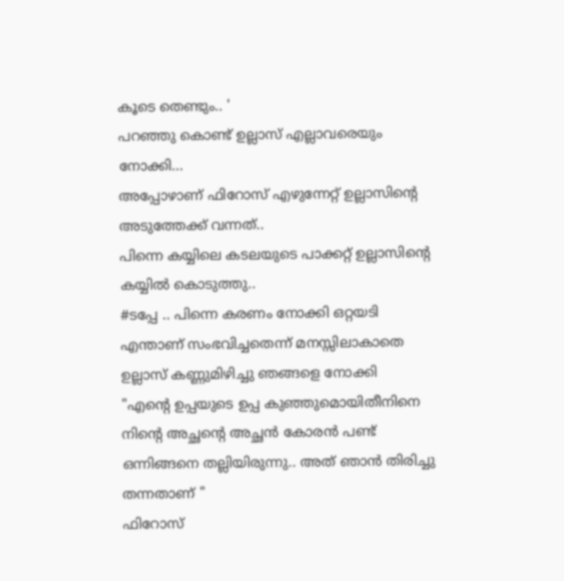കൂടെ തെണ്ടും.. '
പറഞ്ഞു കൊണ്ട് ഉല്ലാസ് എല്ലാവരെയും നോക്കി...
അപ്പോഴാണ് ഫിറോസ് എഴുന്നേറ്റ് ഉല്ലാസിന്റെ അടുത്തേക്ക് വന്നത്..
പിന്നെ കയ്യിലെ കടലയുടെ പാക്കറ്റ് ഉല്ലാസിന്റെ കയ്യിൽ കൊടുത്തു..
#ടപ്പേ .. പിന്നെ കരണം നോക്കി ഒറ്റയടി
എന്താണ് സംഭവിച്ചതെന്ന് മനസ്സിലാകാതെ ഉല്ലാസ് കണ്ണുമിഴിച്ചു ഞങ്ങളെ നോക്കി
"എന്റെ ഉപ്പയുടെ ഉപ്പ കുഞ്ഞുമൊയിതീനിനെ നിന്റെ അച്ഛന്റെ അച്ഛൻ കോരൻ പണ്ട് ഒന്നിങ്ങനെ തല്ലിയിരുന്നു.. അത് ഞാൻ തിരിച്ചു തന്നതാണ് "
ഫിറോസ്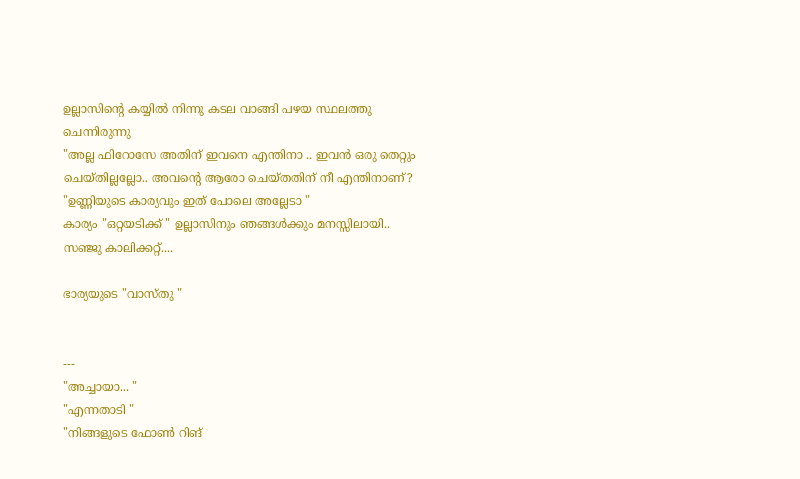ഉല്ലാസിന്റെ കയ്യിൽ നിന്നു കടല വാങ്ങി പഴയ സ്ഥലത്തു ചെന്നിരുന്നു
"അല്ല ഫിറോസേ അതിന് ഇവനെ എന്തിനാ .. ഇവൻ ഒരു തെറ്റും ചെയ്തില്ലല്ലോ.. അവന്റെ ആരോ ചെയ്തതിന് നീ എന്തിനാണ്?
"ഉണ്ണിയുടെ കാര്യവും ഇത് പോലെ അല്ലേടാ "
കാര്യം "ഒറ്റയടിക്ക് " ഉല്ലാസിനും ഞങ്ങൾക്കും മനസ്സിലായി..
സഞ്ജു കാലിക്കറ്റ്‌....

ഭാര്യയുടെ "വാസ്തു "


---
"അച്ചായാ... "
"എന്നതാടി "
"നിങ്ങളുടെ ഫോൺ റിങ്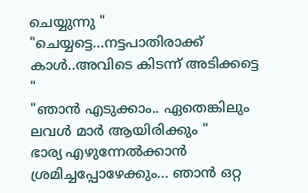ചെയ്യുന്നു "
"ചെയ്യട്ടെ...നട്ടപാതിരാക്ക് കാൾ..അവിടെ കിടന്ന് അടിക്കട്ടെ "
"ഞാൻ എടുക്കാം.. ഏതെങ്കിലും ലവൾ മാർ ആയിരിക്കും "
ഭാര്യ എഴുന്നേൽക്കാൻ ശ്രമിച്ചപ്പോഴേക്കും... ഞാൻ ഒറ്റ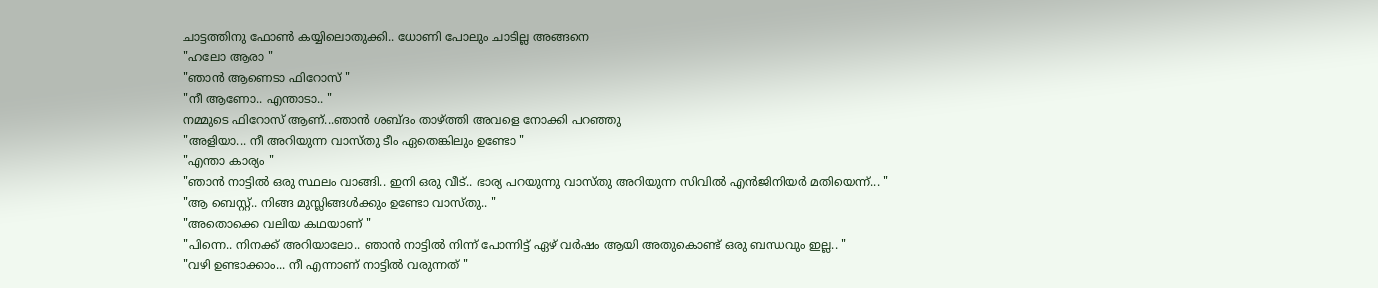ചാട്ടത്തിനു ഫോൺ കയ്യിലൊതുക്കി.. ധോണി പോലും ചാടില്ല അങ്ങനെ
"ഹലോ ആരാ "
"ഞാൻ ആണെടാ ഫിറോസ് "
"നീ ആണോ.. എന്താടാ.. "
നമ്മുടെ ഫിറോസ് ആണ്...ഞാൻ ശബ്ദം താഴ്ത്തി അവളെ നോക്കി പറഞ്ഞു
"അളിയാ... നീ അറിയുന്ന വാസ്തു ടീം ഏതെങ്കിലും ഉണ്ടോ "
"എന്താ കാര്യം "
"ഞാൻ നാട്ടിൽ ഒരു സ്ഥലം വാങ്ങി.. ഇനി ഒരു വീട്.. ഭാര്യ പറയുന്നു വാസ്തു അറിയുന്ന സിവിൽ എൻജിനിയർ മതിയെന്ന്... "
"ആ ബെസ്റ്റ്.. നിങ്ങ മുസ്ലിങ്ങൾക്കും ഉണ്ടോ വാസ്തു.. "
"അതൊക്കെ വലിയ കഥയാണ് "
"പിന്നെ.. നിനക്ക് അറിയാലോ.. ഞാൻ നാട്ടിൽ നിന്ന് പോന്നിട്ട് ഏഴ് വർഷം ആയി അതുകൊണ്ട് ഒരു ബന്ധവും ഇല്ല.. "
"വഴി ഉണ്ടാക്കാം... നീ എന്നാണ് നാട്ടിൽ വരുന്നത് "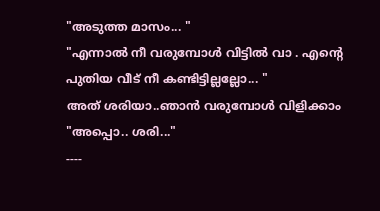"അടുത്ത മാസം... "
"എന്നാൽ നീ വരുമ്പോൾ വിട്ടിൽ വാ . എന്റെ പുതിയ വീട് നീ കണ്ടിട്ടില്ലല്ലോ... "
അത് ശരിയാ..ഞാൻ വരുമ്പോൾ വിളിക്കാം
"അപ്പൊ.. ശരി..."
----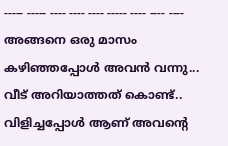----- ----- ---- ---- ---- ----- ---- ---- ----
അങ്ങനെ ഒരു മാസം കഴിഞ്ഞപ്പോൾ അവൻ വന്നു...
വീട് അറിയാത്തത് കൊണ്ട്.. വിളിച്ചപ്പോൾ ആണ് അവന്റെ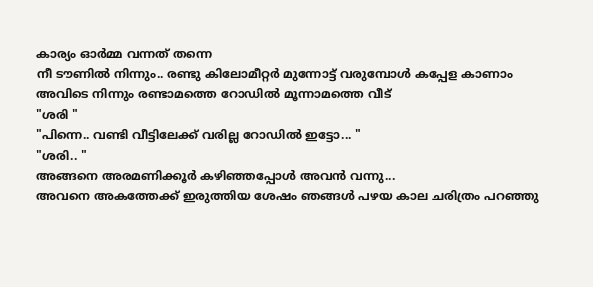കാര്യം ഓർമ്മ വന്നത് തന്നെ
നീ ടൗണിൽ നിന്നും.. രണ്ടു കിലോമീറ്റർ മുന്നോട്ട് വരുമ്പോൾ കപ്പേള കാണാം അവിടെ നിന്നും രണ്ടാമത്തെ റോഡിൽ മൂന്നാമത്തെ വീട്
"ശരി "
"പിന്നെ.. വണ്ടി വീട്ടിലേക്ക് വരില്ല റോഡിൽ ഇട്ടോ... "
"ശരി.. "
അങ്ങനെ അരമണിക്കൂർ കഴിഞ്ഞപ്പോൾ അവൻ വന്നു...
അവനെ അകത്തേക്ക് ഇരുത്തിയ ശേഷം ഞങ്ങൾ പഴയ കാല ചരിത്രം പറഞ്ഞു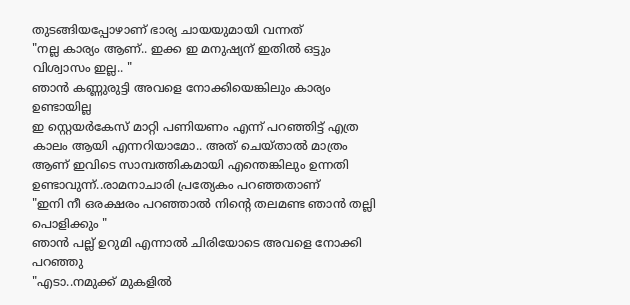തുടങ്ങിയപ്പോഴാണ് ഭാര്യ ചായയുമായി വന്നത്
"നല്ല കാര്യം ആണ്.. ഇക്ക ഇ മനുഷ്യന് ഇതിൽ ഒട്ടും വിശ്വാസം ഇല്ല.. "
ഞാൻ കണ്ണുരുട്ടി അവളെ നോക്കിയെങ്കിലും കാര്യം ഉണ്ടായില്ല
ഇ സ്റ്റെയർകേസ് മാറ്റി പണിയണം എന്ന് പറഞ്ഞിട്ട് എത്ര കാലം ആയി എന്നറിയാമോ.. അത് ചെയ്താൽ മാത്രം ആണ് ഇവിടെ സാമ്പത്തികമായി എന്തെങ്കിലും ഉന്നതി ഉണ്ടാവുന്ന്..രാമനാചാരി പ്രത്യേകം പറഞ്ഞതാണ്
"ഇനി നീ ഒരക്ഷരം പറഞ്ഞാൽ നിന്റെ തലമണ്ട ഞാൻ തല്ലി പൊളിക്കും "
ഞാൻ പല്ല് ഉറുമി എന്നാൽ ചിരിയോടെ അവളെ നോക്കി പറഞ്ഞു
"എടാ..നമുക്ക് മുകളിൽ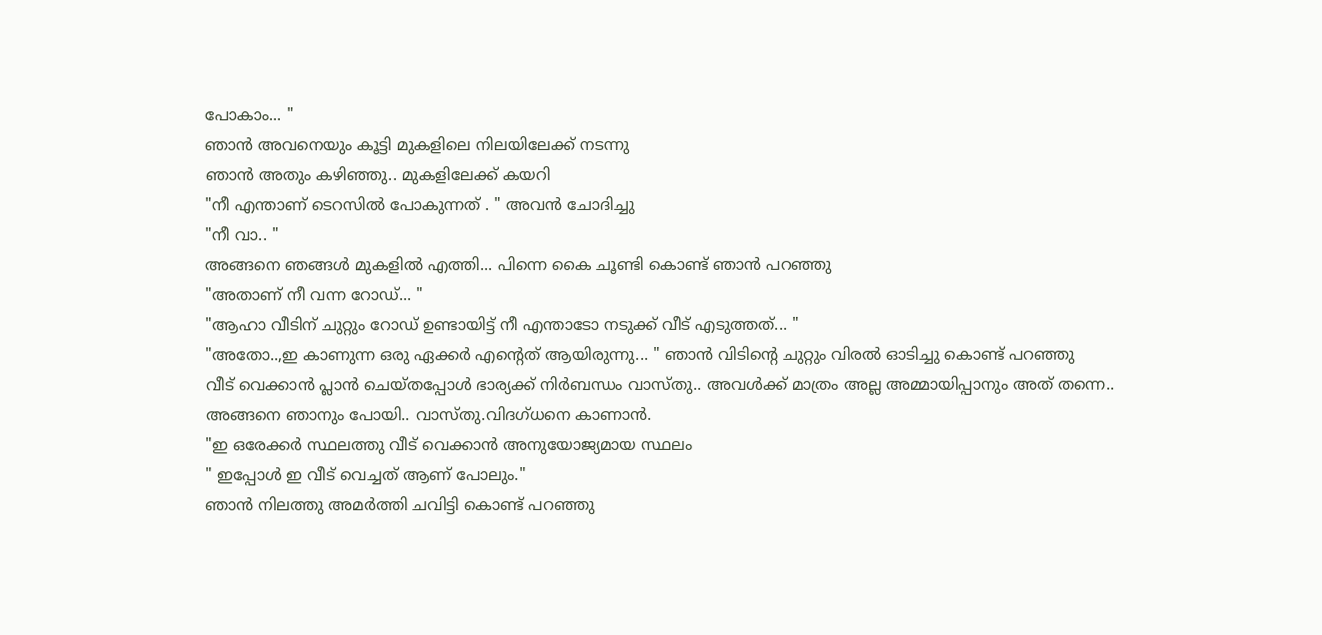പോകാം... "
ഞാൻ അവനെയും കൂട്ടി മുകളിലെ നിലയിലേക്ക് നടന്നു
ഞാൻ അതും കഴിഞ്ഞു.. മുകളിലേക്ക് കയറി
"നീ എന്താണ് ടെറസിൽ പോകുന്നത് . " അവൻ ചോദിച്ചു
"നീ വാ.. "
അങ്ങനെ ഞങ്ങൾ മുകളിൽ എത്തി... പിന്നെ കൈ ചൂണ്ടി കൊണ്ട് ഞാൻ പറഞ്ഞു
"അതാണ് നീ വന്ന റോഡ്... "
"ആഹാ വീടിന് ചുറ്റും റോഡ് ഉണ്ടായിട്ട് നീ എന്താടോ നടുക്ക് വീട് എടുത്തത്... "
"അതോ..,ഇ കാണുന്ന ഒരു ഏക്കർ എന്റെത് ആയിരുന്നു... " ഞാൻ വിടിന്റെ ചുറ്റും വിരൽ ഓടിച്ചു കൊണ്ട് പറഞ്ഞു
വീട് വെക്കാൻ പ്ലാൻ ചെയ്തപ്പോൾ ഭാര്യക്ക് നിർബന്ധം വാസ്തു.. അവൾക്ക് മാത്രം അല്ല അമ്മായിപ്പാനും അത് തന്നെ..
അങ്ങനെ ഞാനും പോയി.. വാസ്തു.വിദഗ്‌ധനെ കാണാൻ.
"ഇ ഒരേക്കർ സ്ഥലത്തു വീട് വെക്കാൻ അനുയോജ്യമായ സ്ഥലം
" ഇപ്പോൾ ഇ വീട് വെച്ചത് ആണ് പോലും."
ഞാൻ നിലത്തു അമർത്തി ചവിട്ടി കൊണ്ട് പറഞ്ഞു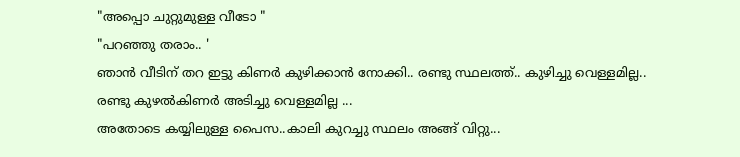"അപ്പൊ ചുറ്റുമുള്ള വീടോ "
"പറഞ്ഞു തരാം.. '
ഞാൻ വീടിന് തറ ഇട്ടു കിണർ കുഴിക്കാൻ നോക്കി.. രണ്ടു സ്ഥലത്ത്.. കുഴിച്ചു വെള്ളമില്ല..
രണ്ടു കുഴൽകിണർ അടിച്ചു വെള്ളമില്ല ...
അതോടെ കയ്യിലുള്ള പൈസ..കാലി കുറച്ചു സ്ഥലം അങ്ങ് വിറ്റു...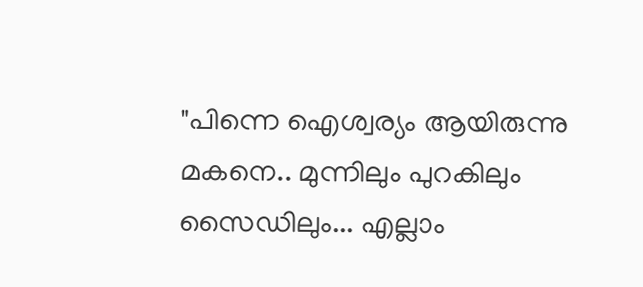"പിന്നെ ഐശ്വര്യം ആയിരുന്നു മകനെ.. മുന്നിലും പുറകിലും സൈഡിലും... എല്ലാം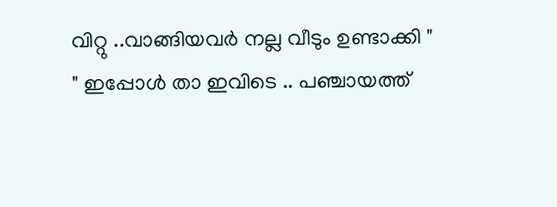വിറ്റു ..വാങ്ങിയവർ നല്ല വീടും ഉണ്ടാക്കി "
" ഇപ്പോൾ താ ഇവിടെ .. പഞ്ചായത്ത്‌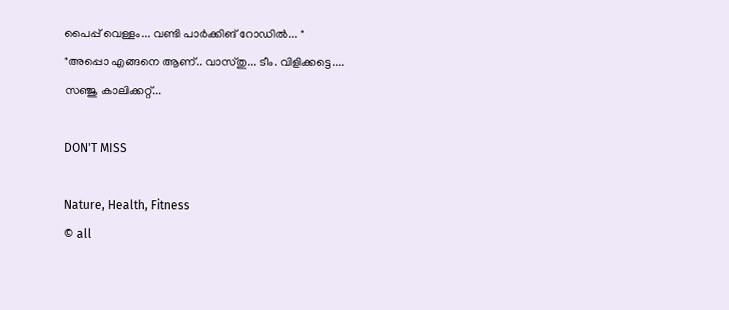പൈപ്പ് വെള്ളം... വണ്ടി പാർക്കിങ് റോഡിൽ... "
"അപ്പൊ എങ്ങനെ ആണ്.. വാസ്തു... ടീം. വിളിക്കട്ടെ....
സഞ്ജു കാലിക്കറ്റ്‌...

DON'T MISS

Nature, Health, Fitness
© all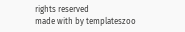rights reserved
made with by templateszoo